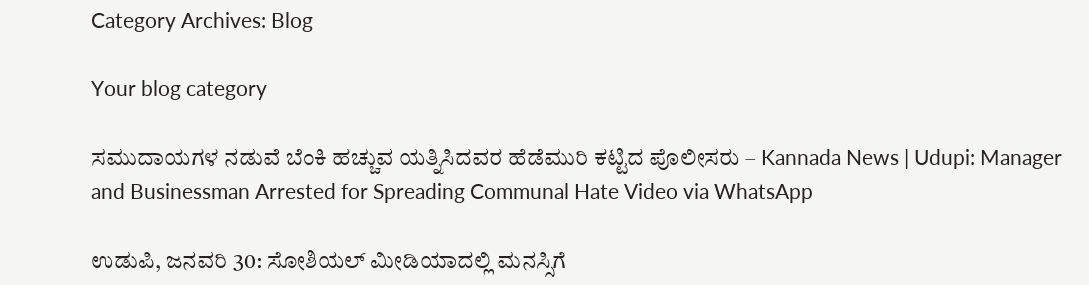Category Archives: Blog

Your blog category

ಸಮುದಾಯಗಳ ನಡುವೆ ಬೆಂಕಿ ಹಚ್ಚುವ ಯತ್ನಿಸಿದವರ ಹೆಡೆಮುರಿ ಕಟ್ಟಿದ ಪೊಲೀಸರು – Kannada News | Udupi: Manager and Businessman Arrested for Spreading Communal Hate Video via WhatsApp

ಉಡುಪಿ, ಜನವರಿ 30: ಸೋಶಿಯಲ್ ಮೀಡಿಯಾದಲ್ಲಿ ಮನಸ್ಸಿಗೆ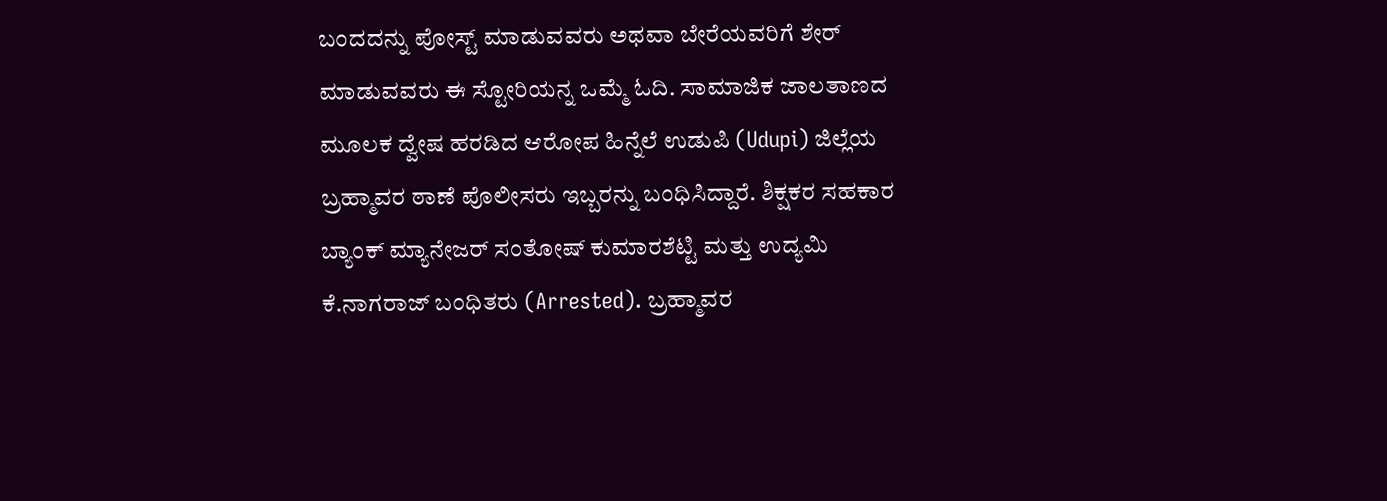ಬಂದದನ್ನು ಪೋಸ್ಟ್ ಮಾಡುವವರು ಅಥವಾ ಬೇರೆಯವರಿಗೆ ಶೇರ್ ಮಾಡುವವರು ಈ ಸ್ಟೋರಿಯನ್ನ ಒಮ್ಮೆ ಓದಿ. ಸಾಮಾಜಿಕ ಜಾಲತಾಣದ ಮೂಲಕ ದ್ವೇಷ ಹರಡಿದ ಆರೋಪ ಹಿನ್ನೆಲೆ ಉಡುಪಿ (Udupi) ಜಿಲ್ಲೆಯ ಬ್ರಹ್ಮಾವರ ಠಾಣೆ ಪೊಲೀಸರು ಇಬ್ಬರನ್ನು ಬಂಧಿಸಿದ್ದಾರೆ. ಶಿಕ್ಷಕರ ಸಹಕಾರ ಬ್ಯಾಂಕ್ ಮ್ಯಾನೇಜರ್ ಸಂತೋಷ್ ಕುಮಾರಶೆಟ್ಟಿ ಮತ್ತು ಉದ್ಯಮಿ ಕೆ.ನಾಗರಾಜ್ ಬಂಧಿತರು (Arrested). ಬ್ರಹ್ಮಾವರ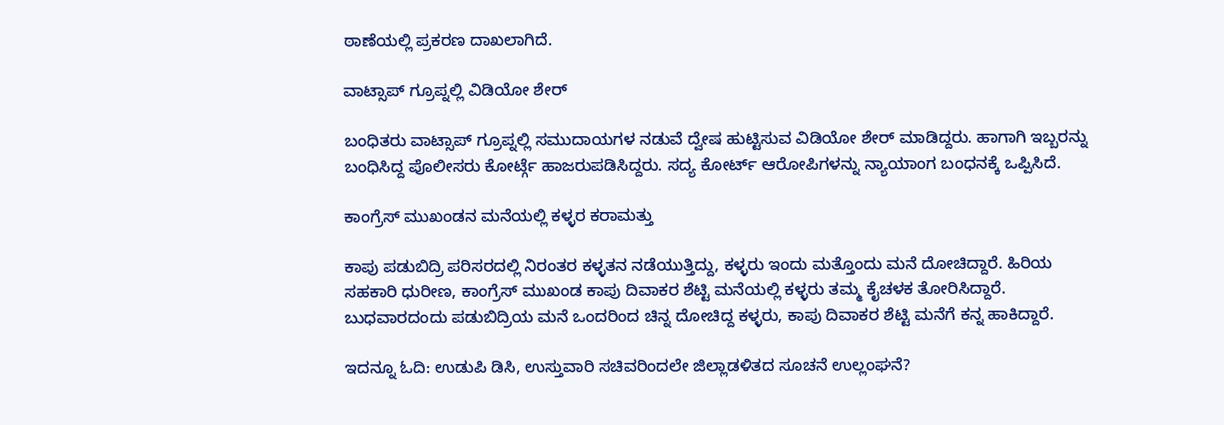ಠಾಣೆಯಲ್ಲಿ ಪ್ರಕರಣ ದಾಖಲಾಗಿದೆ.

ವಾಟ್ಸಾಪ್ ಗ್ರೂಪ್ನಲ್ಲಿ ವಿಡಿಯೋ ಶೇರ್

ಬಂಧಿತರು ವಾಟ್ಸಾಪ್ ಗ್ರೂಪ್ನಲ್ಲಿ ಸಮುದಾಯಗಳ ನಡುವೆ ದ್ವೇಷ ಹುಟ್ಟಿಸುವ ವಿಡಿಯೋ ಶೇರ್ ಮಾಡಿದ್ದರು. ಹಾಗಾಗಿ ಇಬ್ಬರನ್ನು ಬಂಧಿಸಿದ್ದ ಪೊಲೀಸರು ಕೋರ್ಟ್ಗೆ ಹಾಜರುಪಡಿಸಿದ್ದರು. ಸದ್ಯ ಕೋರ್ಟ್ ಆರೋಪಿಗಳನ್ನು ನ್ಯಾಯಾಂಗ ಬಂಧನಕ್ಕೆ ಒಪ್ಪಿಸಿದೆ.

ಕಾಂಗ್ರೆಸ್ ಮುಖಂಡನ ಮನೆಯಲ್ಲಿ ಕಳ್ಳರ ಕರಾಮತ್ತು

ಕಾಪು ಪಡುಬಿದ್ರಿ ಪರಿಸರದಲ್ಲಿ ನಿರಂತರ ಕಳ್ಳತನ ನಡೆಯುತ್ತಿದ್ದು, ಕಳ್ಳರು ಇಂದು ಮತ್ತೊಂದು ಮನೆ ದೋಚಿದ್ದಾರೆ. ಹಿರಿಯ ಸಹಕಾರಿ ಧುರೀಣ, ಕಾಂಗ್ರೆಸ್ ಮುಖಂಡ ಕಾಪು ದಿವಾಕರ ಶೆಟ್ಟಿ ಮನೆಯಲ್ಲಿ ಕಳ್ಳರು ತಮ್ಮ ಕೈಚಳಕ ತೋರಿಸಿದ್ದಾರೆ. ಬುಧವಾರದಂದು ಪಡುಬಿದ್ರಿಯ ಮನೆ ಒಂದರಿಂದ ಚಿನ್ನ ದೋಚಿದ್ದ ಕಳ್ಳರು, ಕಾಪು ದಿವಾಕರ ಶೆಟ್ಟಿ ಮನೆಗೆ ಕನ್ನ ಹಾಕಿದ್ದಾರೆ.

ಇದನ್ನೂ ಓದಿ: ಉಡುಪಿ ಡಿಸಿ, ಉಸ್ತುವಾರಿ ಸಚಿವರಿಂದಲೇ ಜಿಲ್ಲಾಡಳಿತದ ಸೂಚನೆ ಉಲ್ಲಂಘನೆ?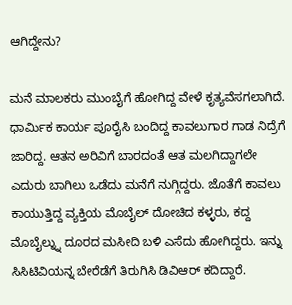ಆಗಿದ್ದೇನು?

ಮನೆ ಮಾಲಕರು ಮುಂಬೈಗೆ ಹೋಗಿದ್ದ ವೇಳೆ ಕೃತ್ಯವೆಸಗಲಾಗಿದೆ. ಧಾರ್ಮಿಕ ಕಾರ್ಯ ಪೂರೈಸಿ ಬಂದಿದ್ದ ಕಾವಲುಗಾರ ಗಾಡ ನಿದ್ರೆಗೆ ಜಾರಿದ್ದ. ಆತನ ಅರಿವಿಗೆ ಬಾರದಂತೆ ಆತ ಮಲಗಿದ್ದಾಗಲೇ ಎದುರು ಬಾಗಿಲು ಒಡೆದು ಮನೆಗೆ ನುಗ್ಗಿದ್ದರು. ಜೊತೆಗೆ ಕಾವಲು ಕಾಯುತ್ತಿದ್ದ ವ್ಯಕ್ತಿಯ ಮೊಬೈಲ್ ದೋಚಿದ ಕಳ್ಳರು, ಕದ್ದ ಮೊಬೈಲ್ನ್ನು ದೂರದ ಮಸೀದಿ ಬಳಿ ಎಸೆದು ಹೋಗಿದ್ದರು. ಇನ್ನು ಸಿಸಿಟಿವಿಯನ್ನ ಬೇರೆಡೆಗೆ ತಿರುಗಿಸಿ ಡಿವಿಆರ್ ಕದಿದ್ದಾರೆ.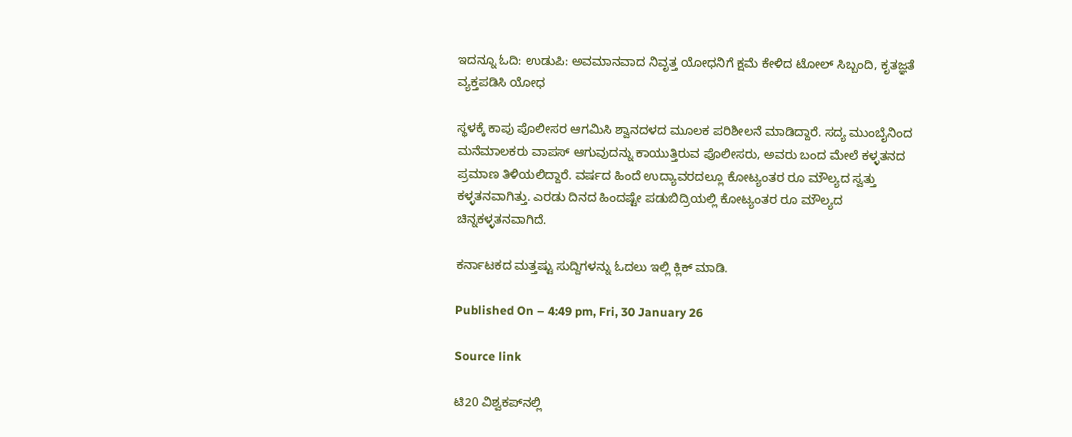ಇದನ್ನೂ ಓದಿ: ಉಡುಪಿ: ಅವಮಾನವಾದ ನಿವೃತ್ತ ಯೋಧನಿಗೆ ಕ್ಷಮೆ ಕೇಳಿದ ಟೋಲ್ ಸಿಬ್ಬಂದಿ, ಕೃತಜ್ಞತೆ ವ್ಯಕ್ತಪಡಿಸಿ ಯೋಧ

ಸ್ಥಳಕ್ಕೆ ಕಾಪು ಪೊಲೀಸರ ಆಗಮಿಸಿ ಶ್ವಾನದಳದ ಮೂಲಕ ಪರಿಶೀಲನೆ ಮಾಡಿದ್ದಾರೆ. ಸದ್ಯ ಮುಂಬೈನಿಂದ ಮನೆಮಾಲಕರು ವಾಪಸ್ ಆಗುವುದನ್ನು ಕಾಯುತ್ತಿರುವ ಪೊಲೀಸರು, ಅವರು ಬಂದ ಮೇಲೆ ಕಳ್ಳತನದ ಪ್ರಮಾಣ ತಿಳಿಯಲಿದ್ದಾರೆ. ವರ್ಷದ ಹಿಂದೆ ಉದ್ಯಾವರದಲ್ಲೂ ಕೋಟ್ಯಂತರ ರೂ ಮೌಲ್ಯದ ಸ್ವತ್ತು ಕಳ್ಳತನವಾಗಿತ್ತು. ಎರಡು ದಿನದ ಹಿಂದಷ್ಟೇ ಪಡುಬಿದ್ರಿಯಲ್ಲಿ ಕೋಟ್ಯಂತರ ರೂ ಮೌಲ್ಯದ ಚಿನ್ನಕಳ್ಳತನವಾಗಿದೆ.

ಕರ್ನಾಟಕದ ಮತ್ತಷ್ಟು ಸುದ್ದಿಗಳನ್ನು ಓದಲು ಇಲ್ಲಿ ಕ್ಲಿಕ್ ಮಾಡಿ.

Published On – 4:49 pm, Fri, 30 January 26

Source link

ಟಿ20 ವಿಶ್ವಕಪ್‌ನಲ್ಲಿ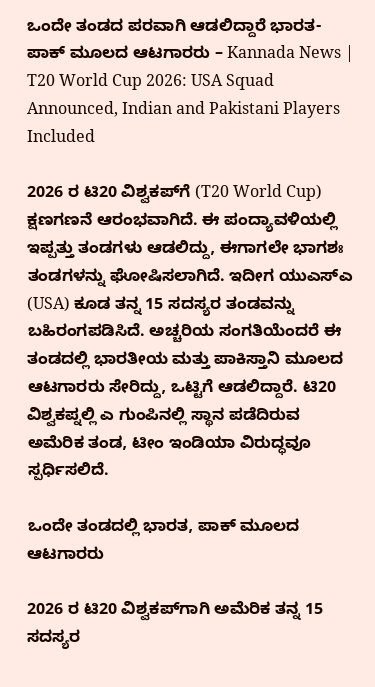ಒಂದೇ ತಂಡದ ಪರವಾಗಿ ಆಡಲಿದ್ದಾರೆ ಭಾರತ- ಪಾಕ್ ಮೂಲದ ಆಟಗಾರರು – Kannada News | T20 World Cup 2026: USA Squad Announced, Indian and Pakistani Players Included

2026 ರ ಟಿ20 ವಿಶ್ವಕಪ್‌ಗೆ (T20 World Cup) ಕ್ಷಣಗಣನೆ ಆರಂಭವಾಗಿದೆ. ಈ ಪಂದ್ಯಾವಳಿಯಲ್ಲಿ ಇಪ್ಪತ್ತು ತಂಡಗಳು ಆಡಲಿದ್ದು, ಈಗಾಗಲೇ ಭಾಗಶಃ ತಂಡಗಳನ್ನು ಘೋಷಿಸಲಾಗಿದೆ. ಇದೀಗ ಯುಎಸ್ಎ (USA) ಕೂಡ ತನ್ನ 15 ಸದಸ್ಯರ ತಂಡವನ್ನು ಬಹಿರಂಗಪಡಿಸಿದೆ. ಅಚ್ಚರಿಯ ಸಂಗತಿಯೆಂದರೆ ಈ ತಂಡದಲ್ಲಿ ಭಾರತೀಯ ಮತ್ತು ಪಾಕಿಸ್ತಾನಿ ಮೂಲದ ಆಟಗಾರರು ಸೇರಿದ್ದು, ಒಟ್ಟಿಗೆ ಆಡಲಿದ್ದಾರೆ. ಟಿ20 ವಿಶ್ವಕಪ್ನಲ್ಲಿ ಎ ಗುಂಪಿನಲ್ಲಿ ಸ್ಥಾನ ಪಡೆದಿರುವ ಅಮೆರಿಕ ತಂಡ, ಟೀಂ ಇಂಡಿಯಾ ವಿರುದ್ಧವೂ ಸ್ಪರ್ಧಿಸಲಿದೆ.

ಒಂದೇ ತಂಡದಲ್ಲಿ ಭಾರತ, ಪಾಕ್ ಮೂಲದ ಆಟಗಾರರು

2026 ರ ಟಿ20 ವಿಶ್ವಕಪ್‌ಗಾಗಿ ಅಮೆರಿಕ ತನ್ನ 15 ಸದಸ್ಯರ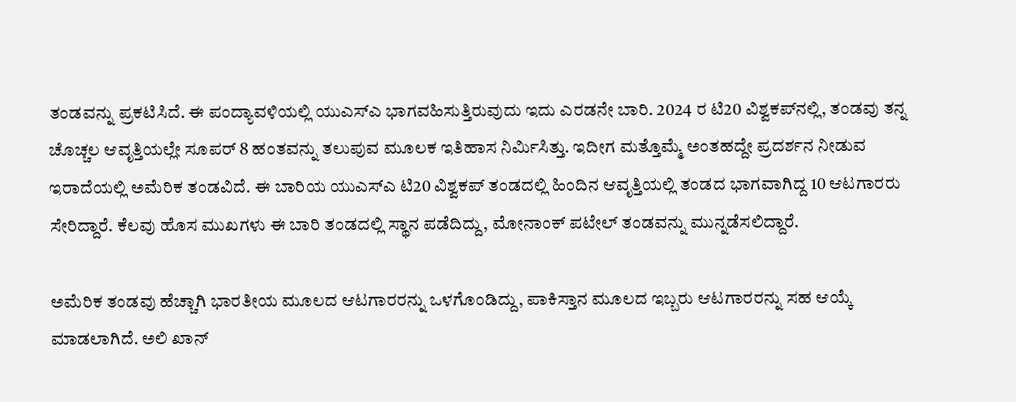ತಂಡವನ್ನು ಪ್ರಕಟಿಸಿದೆ. ಈ ಪಂದ್ಯಾವಳಿಯಲ್ಲಿ ಯುಎಸ್ಎ ಭಾಗವಹಿಸುತ್ತಿರುವುದು ಇದು ಎರಡನೇ ಬಾರಿ. 2024 ರ ಟಿ20 ವಿಶ್ವಕಪ್‌ನಲ್ಲಿ, ತಂಡವು ತನ್ನ ಚೊಚ್ಚಲ ಆವೃತ್ತಿಯಲ್ಲೇ ಸೂಪರ್ 8 ಹಂತವನ್ನು ತಲುಪುವ ಮೂಲಕ ಇತಿಹಾಸ ನಿರ್ಮಿಸಿತ್ತು. ಇದೀಗ ಮತ್ತೊಮ್ಮೆ ಅಂತಹದ್ದೇ ಪ್ರದರ್ಶನ ನೀಡುವ ಇರಾದೆಯಲ್ಲಿ ಅಮೆರಿಕ ತಂಡವಿದೆ. ಈ ಬಾರಿಯ ಯುಎಸ್ಎ ಟಿ20 ವಿಶ್ವಕಪ್ ತಂಡದಲ್ಲಿ ಹಿಂದಿನ ಆವೃತ್ತಿಯಲ್ಲಿ ತಂಡದ ಭಾಗವಾಗಿದ್ದ 10 ಆಟಗಾರರು ಸೇರಿದ್ದಾರೆ. ಕೆಲವು ಹೊಸ ಮುಖಗಳು ಈ ಬಾರಿ ತಂಡದಲ್ಲಿ ಸ್ಥಾನ ಪಡೆದಿದ್ದು, ಮೋನಾಂಕ್ ಪಟೇಲ್ ತಂಡವನ್ನು ಮುನ್ನಡೆಸಲಿದ್ದಾರೆ.

ಅಮೆರಿಕ ತಂಡವು ಹೆಚ್ಚಾಗಿ ಭಾರತೀಯ ಮೂಲದ ಆಟಗಾರರನ್ನು ಒಳಗೊಂಡಿದ್ದು, ಪಾಕಿಸ್ತಾನ ಮೂಲದ ಇಬ್ಬರು ಆಟಗಾರರನ್ನು ಸಹ ಆಯ್ಕೆ ಮಾಡಲಾಗಿದೆ. ಅಲಿ ಖಾನ್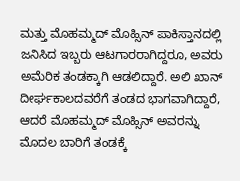ಮತ್ತು ಮೊಹಮ್ಮದ್ ಮೊಹ್ಸಿನ್ ಪಾಕಿಸ್ತಾನದಲ್ಲಿ ಜನಿಸಿದ ಇಬ್ಬರು ಆಟಗಾರರಾಗಿದ್ದರೂ, ಅವರು ಅಮೆರಿಕ ತಂಡಕ್ಕಾಗಿ ಆಡಲಿದ್ದಾರೆ. ಅಲಿ ಖಾನ್ ದೀರ್ಘಕಾಲದವರೆಗೆ ತಂಡದ ಭಾಗವಾಗಿದ್ದಾರೆ, ಆದರೆ ಮೊಹಮ್ಮದ್ ಮೊಹ್ಸಿನ್ ಅವರನ್ನು ಮೊದಲ ಬಾರಿಗೆ ತಂಡಕ್ಕೆ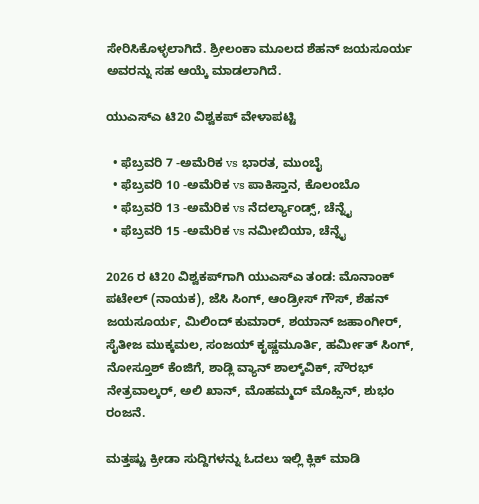ಸೇರಿಸಿಕೊಳ್ಳಲಾಗಿದೆ. ಶ್ರೀಲಂಕಾ ಮೂಲದ ಶೆಹನ್ ಜಯಸೂರ್ಯ ಅವರನ್ನು ಸಹ ಆಯ್ಕೆ ಮಾಡಲಾಗಿದೆ.

ಯುಎಸ್ಎ ಟಿ20 ವಿಶ್ವಕಪ್ ವೇಳಾಪಟ್ಟಿ

  • ಫೆಬ್ರವರಿ 7 -ಅಮೆರಿಕ vs ಭಾರತ, ಮುಂಬೈ
  • ಫೆಬ್ರವರಿ 10 -ಅಮೆರಿಕ vs ಪಾಕಿಸ್ತಾನ, ಕೊಲಂಬೊ
  • ಫೆಬ್ರವರಿ 13 -ಅಮೆರಿಕ vs ನೆದರ್ಲ್ಯಾಂಡ್ಸ್, ಚೆನ್ನೈ
  • ಫೆಬ್ರವರಿ 15 -ಅಮೆರಿಕ vs ನಮೀಬಿಯಾ, ಚೆನ್ನೈ

2026 ರ ಟಿ20 ವಿಶ್ವಕಪ್‌ಗಾಗಿ ಯುಎಸ್‌ಎ ತಂಡ: ಮೊನಾಂಕ್ ಪಟೇಲ್ (ನಾಯಕ), ಜೆಸಿ ಸಿಂಗ್, ಆಂಡ್ರೀಸ್ ಗೌಸ್, ಶೆಹನ್ ಜಯಸೂರ್ಯ, ಮಿಲಿಂದ್ ಕುಮಾರ್, ಶಯಾನ್ ಜಹಾಂಗೀರ್, ಸೈತೀಜ ಮುಕ್ಕಮಲ, ಸಂಜಯ್ ಕೃಷ್ಣಮೂರ್ತಿ, ಹರ್ಮೀತ್ ಸಿಂಗ್, ನೋಸ್ತೂಶ್ ಕೆಂಜಿಗೆ, ಶಾಡ್ಲಿ ವ್ಯಾನ್ ಶಾಲ್ಕ್‌ವಿಕ್, ಸೌರಭ್ ನೇತ್ರವಾಲ್ಕರ್, ಅಲಿ ಖಾನ್, ಮೊಹಮ್ಮದ್ ಮೊಹ್ಸಿನ್, ಶುಭಂ ರಂಜನೆ.

ಮತ್ತಷ್ಟು ಕ್ರೀಡಾ ಸುದ್ದಿಗಳನ್ನು ಓದಲು ಇಲ್ಲಿ ಕ್ಲಿಕ್ ಮಾಡಿ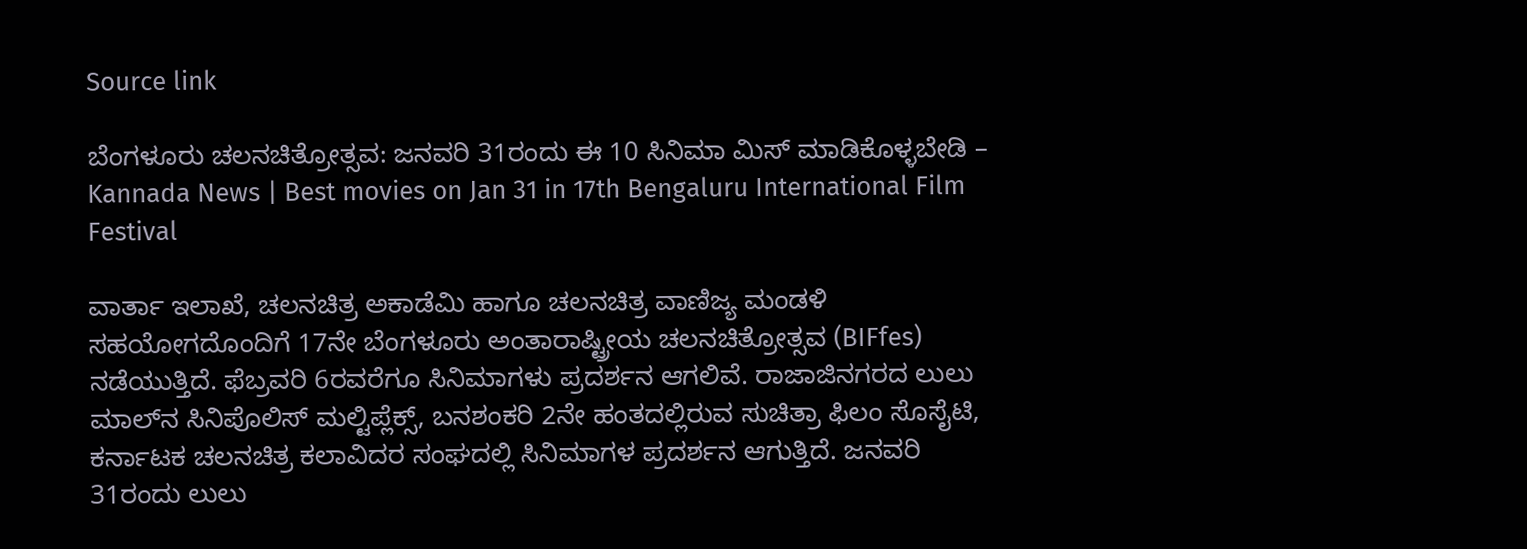Source link

ಬೆಂಗಳೂರು ಚಲನಚಿತ್ರೋತ್ಸವ: ಜನವರಿ 31ರಂದು ಈ 10 ಸಿನಿಮಾ ಮಿಸ್ ಮಾಡಿಕೊಳ್ಳಬೇಡಿ – Kannada News | Best movies on Jan 31 in 17th Bengaluru International Film Festival

ವಾರ್ತಾ ಇಲಾಖೆ, ಚಲನಚಿತ್ರ ಅಕಾಡೆಮಿ ಹಾಗೂ ಚಲನ‌ಚಿತ್ರ ವಾಣಿಜ್ಯ ಮಂಡಳಿ ಸಹಯೋಗದೊಂದಿಗೆ 17ನೇ ಬೆಂಗಳೂರು ಅಂತಾರಾಷ್ಟ್ರೀಯ ಚಲನಚಿತ್ರೋತ್ಸವ (BIFfes) ನಡೆಯುತ್ತಿದೆ. ಫೆಬ್ರವರಿ 6ರವರೆಗೂ ಸಿನಿಮಾಗಳು ಪ್ರದರ್ಶನ ಆಗಲಿವೆ. ರಾಜಾಜಿನಗರದ ಲುಲು ಮಾಲ್‍ನ ಸಿನಿಪೊಲಿಸ್‍ ಮಲ್ಟಿಪ್ಲೆಕ್ಸ್, ಬನಶಂಕರಿ 2ನೇ ಹಂತದಲ್ಲಿರುವ ಸುಚಿತ್ರಾ ಫಿಲಂ ಸೊಸೈಟಿ, ಕರ್ನಾಟಕ ಚಲನಚಿತ್ರ ಕಲಾವಿದರ ಸಂಘದಲ್ಲಿ ಸಿನಿಮಾಗಳ ಪ್ರದರ್ಶನ ಆಗುತ್ತಿದೆ. ಜನವರಿ 31ರಂದು ಲುಲು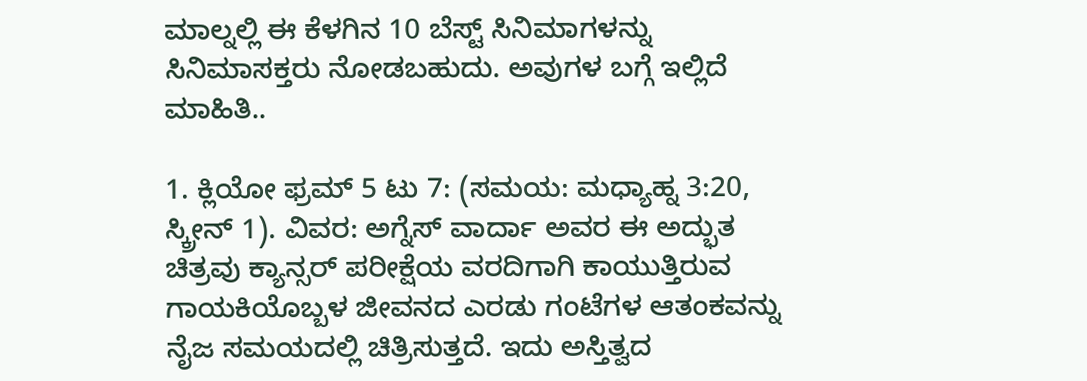ಮಾಲ್ನಲ್ಲಿ ಈ ಕೆಳಗಿನ 10 ಬೆಸ್ಟ್ ಸಿನಿಮಾಗಳನ್ನು ಸಿನಿಮಾಸಕ್ತರು ನೋಡಬಹುದು. ಅವುಗಳ ಬಗ್ಗೆ ಇಲ್ಲಿದೆ ಮಾಹಿತಿ..

1. ಕ್ಲಿಯೋ ಫ್ರಮ್ 5 ಟು 7: (ಸಮಯ: ಮಧ್ಯಾಹ್ನ 3:20, ಸ್ಕ್ರೀನ್ 1). ವಿವರ: ಅಗ್ನೆಸ್ ವಾರ್ದಾ ಅವರ ಈ ಅದ್ಭುತ ಚಿತ್ರವು ಕ್ಯಾನ್ಸರ್ ಪರೀಕ್ಷೆಯ ವರದಿಗಾಗಿ ಕಾಯುತ್ತಿರುವ ಗಾಯಕಿಯೊಬ್ಬಳ ಜೀವನದ ಎರಡು ಗಂಟೆಗಳ ಆತಂಕವನ್ನು ನೈಜ ಸಮಯದಲ್ಲಿ ಚಿತ್ರಿಸುತ್ತದೆ. ಇದು ಅಸ್ತಿತ್ವದ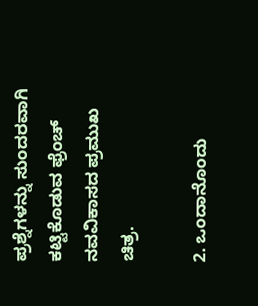ಪ್ರಶ್ನೆಗಳನ್ನು ಸುಂದರವಾಗಿ ಕಟ್ಟಿಕೊಡುವ ಫ್ರೆಂಚ್ ನವವಿಕಾಸದ ಪ್ರಮುಖ ಚಿತ್ರ.

2. ಒಂದಾನೊಂದು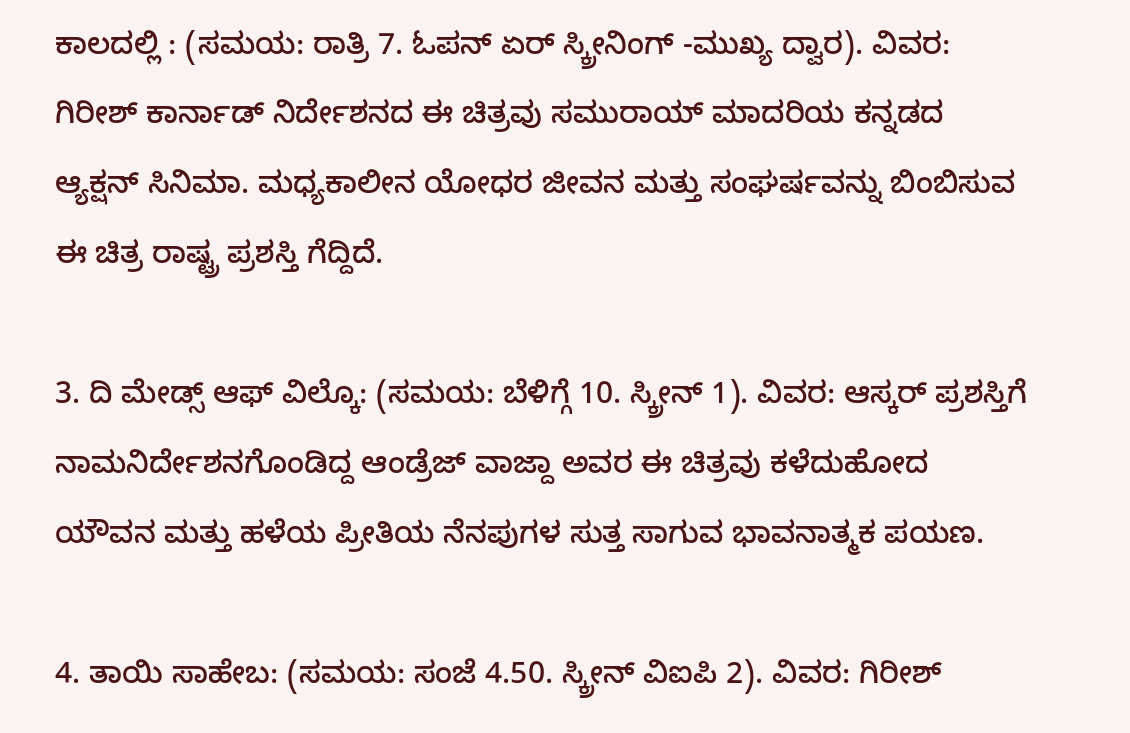ಕಾಲದಲ್ಲಿ : (ಸಮಯ: ರಾತ್ರಿ 7. ಓಪನ್ ಏರ್ ಸ್ಕ್ರೀನಿಂಗ್ -ಮುಖ್ಯ ದ್ವಾರ). ವಿವರ: ಗಿರೀಶ್ ಕಾರ್ನಾಡ್ ನಿರ್ದೇಶನದ ಈ ಚಿತ್ರವು ಸಮುರಾಯ್ ಮಾದರಿಯ ಕನ್ನಡದ ಆ್ಯಕ್ಷನ್ ಸಿನಿಮಾ. ಮಧ್ಯಕಾಲೀನ ಯೋಧರ ಜೀವನ ಮತ್ತು ಸಂಘರ್ಷವನ್ನು ಬಿಂಬಿಸುವ ಈ ಚಿತ್ರ ರಾಷ್ಟ್ರ ಪ್ರಶಸ್ತಿ ಗೆದ್ದಿದೆ.

3. ದಿ ಮೇಡ್ಸ್ ಆಫ್ ವಿಲ್ಕೊ: (ಸಮಯ: ಬೆಳಿಗ್ಗೆ 10. ಸ್ಕ್ರೀನ್ 1). ವಿವರ: ಆಸ್ಕರ್ ಪ್ರಶಸ್ತಿಗೆ ನಾಮನಿರ್ದೇಶನಗೊಂಡಿದ್ದ ಆಂಡ್ರೆಜ್ ವಾಜ್ದಾ ಅವರ ಈ ಚಿತ್ರವು ಕಳೆದುಹೋದ ಯೌವನ ಮತ್ತು ಹಳೆಯ ಪ್ರೀತಿಯ ನೆನಪುಗಳ ಸುತ್ತ ಸಾಗುವ ಭಾವನಾತ್ಮಕ ಪಯಣ.

4. ತಾಯಿ ಸಾಹೇಬ: (ಸಮಯ: ಸಂಜೆ 4.50. ಸ್ಕ್ರೀನ್ ವಿಐಪಿ 2). ವಿವರ: ಗಿರೀಶ್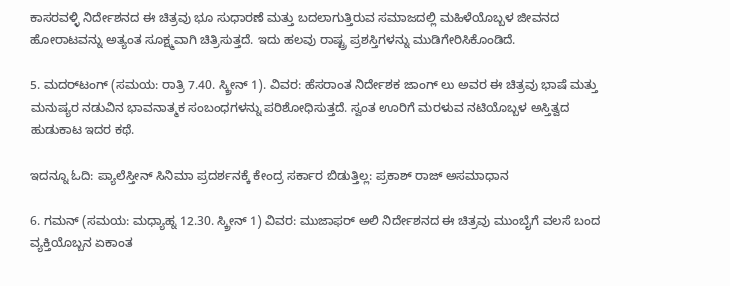ಕಾಸರವಳ್ಳಿ ನಿರ್ದೇಶನದ ಈ ಚಿತ್ರವು ಭೂ ಸುಧಾರಣೆ ಮತ್ತು ಬದಲಾಗುತ್ತಿರುವ ಸಮಾಜದಲ್ಲಿ ಮಹಿಳೆಯೊಬ್ಬಳ ಜೀವನದ ಹೋರಾಟವನ್ನು ಅತ್ಯಂತ ಸೂಕ್ಷ್ಮವಾಗಿ ಚಿತ್ರಿಸುತ್ತದೆ. ಇದು ಹಲವು ರಾಷ್ಟ್ರ ಪ್ರಶಸ್ತಿಗಳನ್ನು ಮುಡಿಗೇರಿಸಿಕೊಂಡಿದೆ.

5. ಮದರ್‌ಟಂಗ್ (ಸಮಯ: ರಾತ್ರಿ 7.40. ಸ್ಕ್ರೀನ್ 1). ವಿವರ: ಹೆಸರಾಂತ ನಿರ್ದೇಶಕ ಜಾಂಗ್ ಲು ಅವರ ಈ ಚಿತ್ರವು ಭಾಷೆ ಮತ್ತು ಮನುಷ್ಯರ ನಡುವಿನ ಭಾವನಾತ್ಮಕ ಸಂಬಂಧಗಳನ್ನು ಪರಿಶೋಧಿಸುತ್ತದೆ. ಸ್ವಂತ ಊರಿಗೆ ಮರಳುವ ನಟಿಯೊಬ್ಬಳ ಅಸ್ತಿತ್ವದ ಹುಡುಕಾಟ ಇದರ ಕಥೆ.

ಇದನ್ನೂ ಓದಿ: ಪ್ಯಾಲೆಸ್ತೀನ್ ಸಿನಿಮಾ ಪ್ರದರ್ಶನಕ್ಕೆ ಕೇಂದ್ರ ಸರ್ಕಾರ ಬಿಡುತ್ತಿಲ್ಲ: ಪ್ರಕಾಶ್ ರಾಜ್ ಅಸಮಾಧಾನ

6. ಗಮನ್ (ಸಮಯ: ಮಧ್ಯಾಹ್ನ 12.30. ಸ್ಕ್ರೀನ್ 1) ವಿವರ: ಮುಜಾಫರ್ ಅಲಿ ನಿರ್ದೇಶನದ ಈ ಚಿತ್ರವು ಮುಂಬೈಗೆ ವಲಸೆ ಬಂದ ವ್ಯಕ್ತಿಯೊಬ್ಬನ ಏಕಾಂತ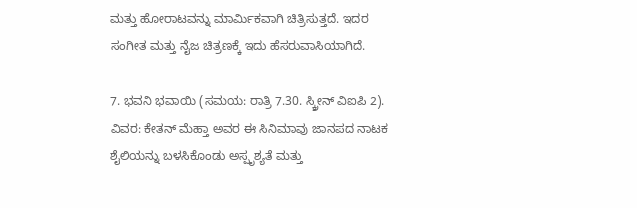ಮತ್ತು ಹೋರಾಟವನ್ನು ಮಾರ್ಮಿಕವಾಗಿ ಚಿತ್ರಿಸುತ್ತದೆ. ಇದರ ಸಂಗೀತ ಮತ್ತು ನೈಜ ಚಿತ್ರಣಕ್ಕೆ ಇದು ಹೆಸರುವಾಸಿಯಾಗಿದೆ.

7. ಭವನಿ ಭವಾಯಿ (ಸಮಯ: ರಾತ್ರಿ 7.30. ಸ್ಕ್ರೀನ್ ವಿಐಪಿ 2). ವಿವರ: ಕೇತನ್ ಮೆಹ್ತಾ ಅವರ ಈ ಸಿನಿಮಾವು ಜಾನಪದ ನಾಟಕ ಶೈಲಿಯನ್ನು ಬಳಸಿಕೊಂಡು ಅಸ್ಪೃಶ್ಯತೆ ಮತ್ತು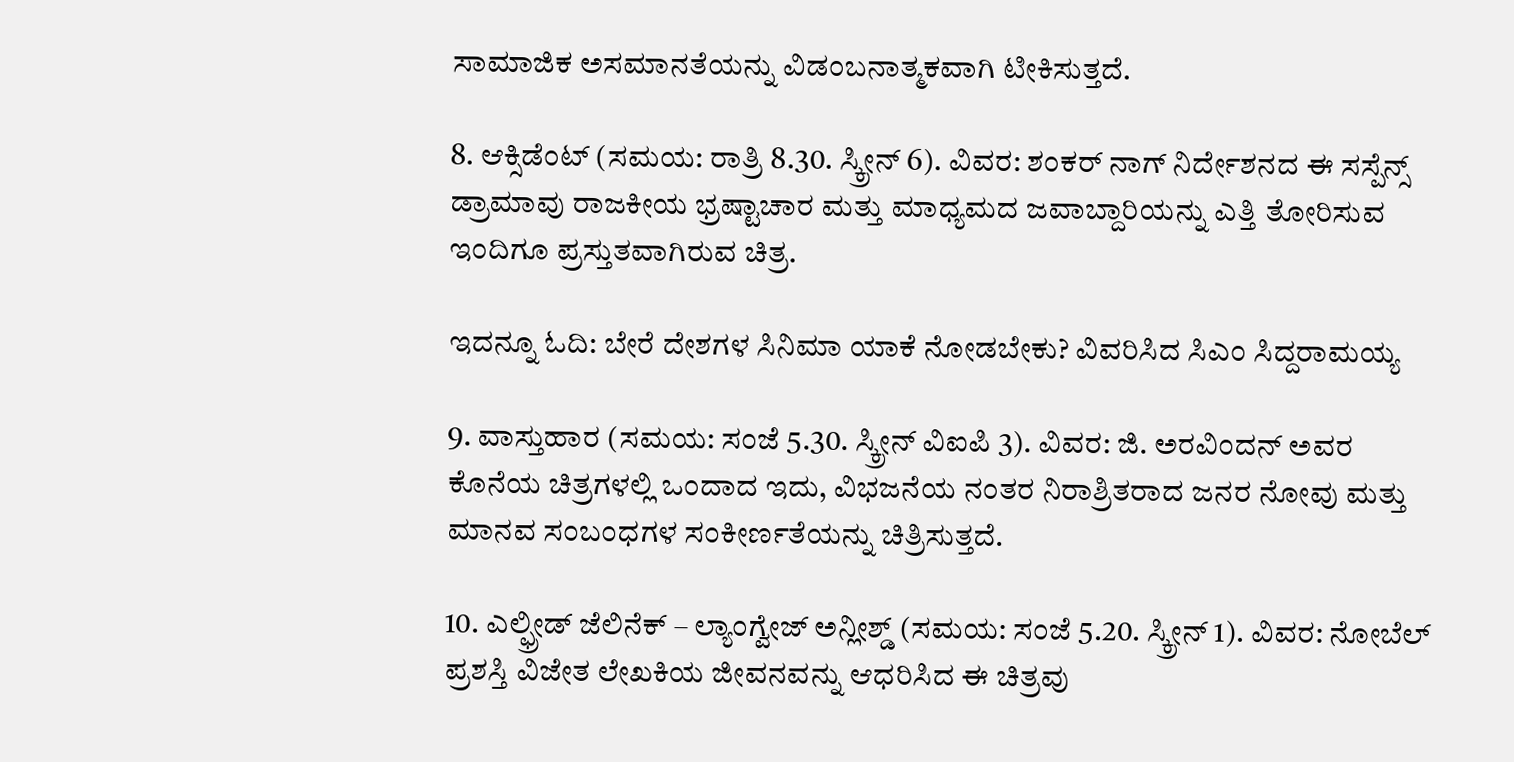ಸಾಮಾಜಿಕ ಅಸಮಾನತೆಯನ್ನು ವಿಡಂಬನಾತ್ಮಕವಾಗಿ ಟೀಕಿಸುತ್ತದೆ.

8. ಆಕ್ಸಿಡೆಂಟ್ (ಸಮಯ: ರಾತ್ರಿ 8.30. ಸ್ಕ್ರೀನ್ 6). ವಿವರ: ಶಂಕರ್ ನಾಗ್ ನಿರ್ದೇಶನದ ಈ ಸಸ್ಪೆನ್ಸ್ ಡ್ರಾಮಾವು ರಾಜಕೀಯ ಭ್ರಷ್ಟಾಚಾರ ಮತ್ತು ಮಾಧ್ಯಮದ ಜವಾಬ್ದಾರಿಯನ್ನು ಎತ್ತಿ ತೋರಿಸುವ ಇಂದಿಗೂ ಪ್ರಸ್ತುತವಾಗಿರುವ ಚಿತ್ರ.

ಇದನ್ನೂ ಓದಿ: ಬೇರೆ ದೇಶಗಳ ಸಿನಿಮಾ ಯಾಕೆ ನೋಡಬೇಕು? ವಿವರಿಸಿದ ಸಿಎಂ ಸಿದ್ದರಾಮಯ್ಯ

9. ವಾಸ್ತುಹಾರ (ಸಮಯ: ಸಂಜೆ 5.30. ಸ್ಕ್ರೀನ್ ವಿಐಪಿ 3). ವಿವರ: ಜಿ. ಅರವಿಂದನ್ ಅವರ ಕೊನೆಯ ಚಿತ್ರಗಳಲ್ಲಿ ಒಂದಾದ ಇದು, ವಿಭಜನೆಯ ನಂತರ ನಿರಾಶ್ರಿತರಾದ ಜನರ ನೋವು ಮತ್ತು ಮಾನವ ಸಂಬಂಧಗಳ ಸಂಕೀರ್ಣತೆಯನ್ನು ಚಿತ್ರಿಸುತ್ತದೆ.

10. ಎಲ್ಫ್ರೀಡ್ ಜೆಲಿನೆಕ್ – ಲ್ಯಾಂಗ್ವೇಜ್ ಅನ್ಲೀಶ್ಡ್ (ಸಮಯ: ಸಂಜೆ 5.20. ಸ್ಕ್ರೀನ್ 1). ವಿವರ: ನೋಬೆಲ್ ಪ್ರಶಸ್ತಿ ವಿಜೇತ ಲೇಖಕಿಯ ಜೀವನವನ್ನು ಆಧರಿಸಿದ ಈ ಚಿತ್ರವು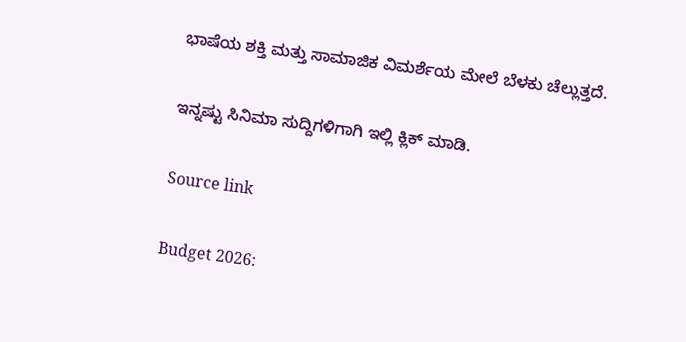ಭಾಷೆಯ ಶಕ್ತಿ ಮತ್ತು ಸಾಮಾಜಿಕ ವಿಮರ್ಶೆಯ ಮೇಲೆ ಬೆಳಕು ಚೆಲ್ಲುತ್ತದೆ.

ಇನ್ನಷ್ಟು ಸಿನಿಮಾ ಸುದ್ದಿಗಳಿಗಾಗಿ ಇಲ್ಲಿ ಕ್ಲಿಕ್ ಮಾಡಿ.

Source link

Budget 2026: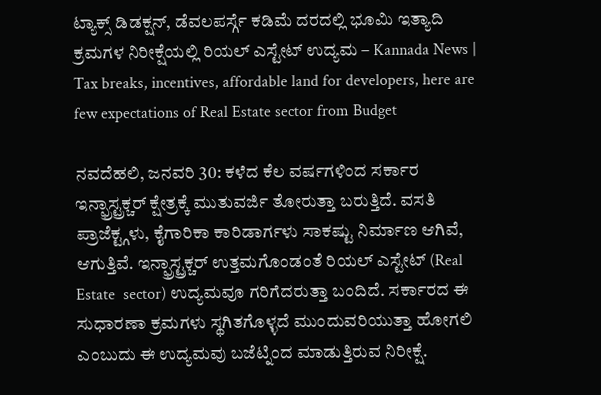ಟ್ಯಾಕ್ಸ್ ಡಿಡಕ್ಷನ್, ಡೆವಲಪರ್ಸ್ಗೆ ಕಡಿಮೆ ದರದಲ್ಲಿ ಭೂಮಿ ಇತ್ಯಾದಿ ಕ್ರಮಗಳ ನಿರೀಕ್ಷೆಯಲ್ಲಿ ರಿಯಲ್ ಎಸ್ಟೇಟ್ ಉದ್ಯಮ – Kannada News | Tax breaks, incentives, affordable land for developers, here are few expectations of Real Estate sector from Budget

ನವದೆಹಲಿ, ಜನವರಿ 30: ಕಳೆದ ಕೆಲ ವರ್ಷಗಳಿಂದ ಸರ್ಕಾರ ಇನ್ಫ್ರಾಸ್ಟ್ರಕ್ಚರ್ ಕ್ಷೇತ್ರಕ್ಕೆ ಮುತುವರ್ಜಿ ತೋರುತ್ತಾ ಬರುತ್ತಿದೆ. ವಸತಿ ಪ್ರಾಜೆಕ್ಟ್ಗಳು, ಕೈಗಾರಿಕಾ ಕಾರಿಡಾರ್ಗಳು ಸಾಕಷ್ಟು ನಿರ್ಮಾಣ ಆಗಿವೆ, ಆಗುತ್ತಿವೆ. ಇನ್ಫ್ರಾಸ್ಟ್ರಕ್ಚರ್ ಉತ್ತಮಗೊಂಡಂತೆ ರಿಯಲ್ ಎಸ್ಟೇಟ್ (Real Estate  sector) ಉದ್ಯಮವೂ ಗರಿಗೆದರುತ್ತಾ ಬಂದಿದೆ. ಸರ್ಕಾರದ ಈ ಸುಧಾರಣಾ ಕ್ರಮಗಳು ಸ್ಥಗಿತಗೊಳ್ಳದೆ ಮುಂದುವರಿಯುತ್ತಾ ಹೋಗಲಿ ಎಂಬುದು ಈ ಉದ್ಯಮವು ಬಜೆಟ್ನಿಂದ ಮಾಡುತ್ತಿರುವ ನಿರೀಕ್ಷೆ.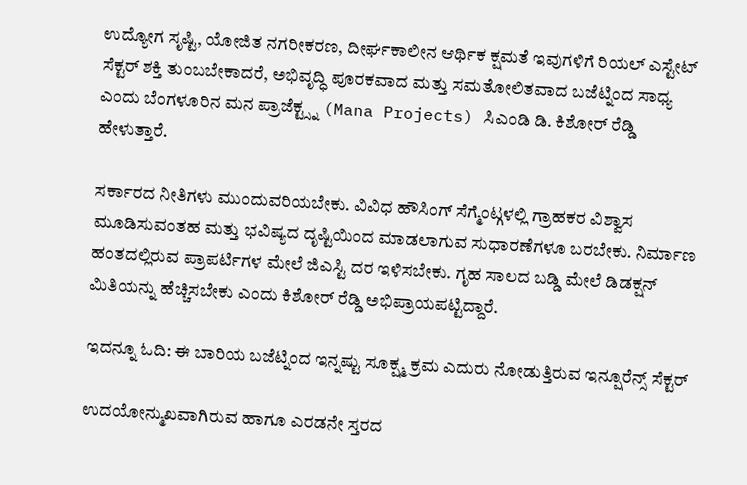ಉದ್ಯೋಗ ಸೃಷ್ಟಿ, ಯೋಜಿತ ನಗರೀಕರಣ, ದೀರ್ಘಕಾಲೀನ ಆರ್ಥಿಕ ಕ್ಷಮತೆ ಇವುಗಳಿಗೆ ರಿಯಲ್ ಎಸ್ಟೇಟ್ ಸೆಕ್ಟರ್ ಶಕ್ತಿ ತುಂಬಬೇಕಾದರೆ, ಅಭಿವೃದ್ಧಿ ಪೂರಕವಾದ ಮತ್ತು ಸಮತೋಲಿತವಾದ ಬಜೆಟ್ನಿಂದ ಸಾಧ್ಯ ಎಂದು ಬೆಂಗಳೂರಿನ ಮನ ಪ್ರಾಜೆಕ್ಟ್ಸ್ನ (Mana Projects) ಸಿಎಂಡಿ ಡಿ. ಕಿಶೋರ್ ರೆಡ್ಡಿ ಹೇಳುತ್ತಾರೆ.

ಸರ್ಕಾರದ ನೀತಿಗಳು ಮುಂದುವರಿಯಬೇಕು. ವಿವಿಧ ಹೌಸಿಂಗ್ ಸೆಗ್ಮೆಂಟ್ಗಳಲ್ಲಿ ಗ್ರಾಹಕರ ವಿಶ್ವಾಸ ಮೂಡಿಸುವಂತಹ ಮತ್ತು ಭವಿಷ್ಯದ ದೃಷ್ಟಿಯಿಂದ ಮಾಡಲಾಗುವ ಸುಧಾರಣೆಗಳೂ ಬರಬೇಕು. ನಿರ್ಮಾಣ ಹಂತದಲ್ಲಿರುವ ಪ್ರಾಪರ್ಟಿಗಳ ಮೇಲೆ ಜಿಎಸ್ಟಿ ದರ ಇಳಿಸಬೇಕು. ಗೃಹ ಸಾಲದ ಬಡ್ಡಿ ಮೇಲೆ ಡಿಡಕ್ಷನ್ ಮಿತಿಯನ್ನು ಹೆಚ್ಚಿಸಬೇಕು ಎಂದು ಕಿಶೋರ್ ರೆಡ್ಡಿ ಅಭಿಪ್ರಾಯಪಟ್ಟಿದ್ದಾರೆ.

ಇದನ್ನೂ ಓದಿ: ಈ ಬಾರಿಯ ಬಜೆಟ್ನಿಂದ ಇನ್ನಷ್ಟು ಸೂಕ್ಷ್ಮ ಕ್ರಮ ಎದುರು ನೋಡುತ್ತಿರುವ ಇನ್ಷೂರೆನ್ಸ್ ಸೆಕ್ಟರ್

ಉದಯೋನ್ಮುಖವಾಗಿರುವ ಹಾಗೂ ಎರಡನೇ ಸ್ತರದ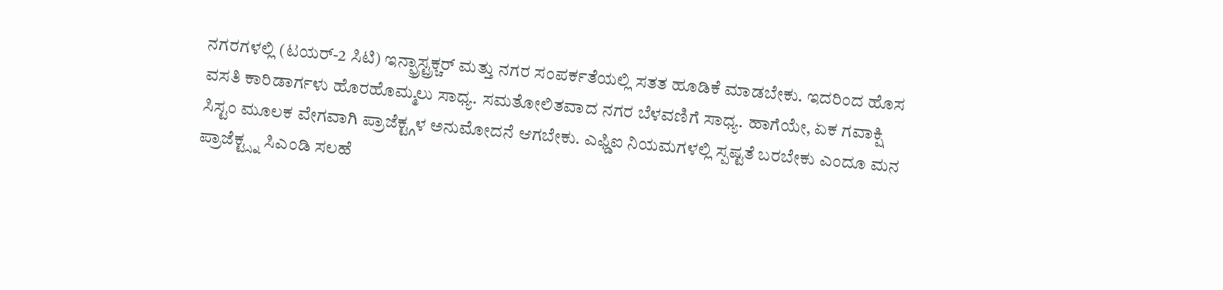ನಗರಗಳಲ್ಲಿ (ಟಯರ್-2 ಸಿಟಿ) ಇನ್ಫ್ರಾಸ್ಟ್ರಕ್ಚರ್ ಮತ್ತು ನಗರ ಸಂಪರ್ಕತೆಯಲ್ಲಿ ಸತತ ಹೂಡಿಕೆ ಮಾಡಬೇಕು. ಇದರಿಂದ ಹೊಸ ವಸತಿ ಕಾರಿಡಾರ್ಗಳು ಹೊರಹೊಮ್ಮಲು ಸಾಧ್ಯ. ಸಮತೋಲಿತವಾದ ನಗರ ಬೆಳವಣಿಗೆ ಸಾಧ್ಯ. ಹಾಗೆಯೇ, ಏಕ ಗವಾಕ್ಷಿ ಸಿಸ್ಟಂ ಮೂಲಕ ವೇಗವಾಗಿ ಪ್ರಾಜೆಕ್ಟ್ಗಳ ಅನುಮೋದನೆ ಆಗಬೇಕು. ಎಫ್ಡಿಐ ನಿಯಮಗಳಲ್ಲಿ ಸ್ಪಷ್ಟತೆ ಬರಬೇಕು ಎಂದೂ ಮನ ಪ್ರಾಜೆಕ್ಟ್ಸ್ನ ಸಿಎಂಡಿ ಸಲಹೆ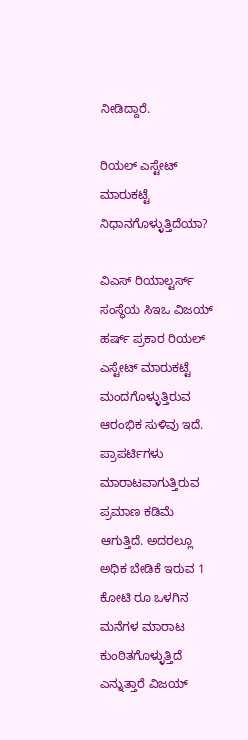ನೀಡಿದ್ದಾರೆ.

ರಿಯಲ್ ಎಸ್ಟೇಟ್ ಮಾರುಕಟ್ಟೆ ನಿಧಾನಗೊಳ್ಳುತ್ತಿದೆಯಾ?

ವಿಎಸ್ ರಿಯಾಲ್ಟರ್ಸ್ ಸಂಸ್ಥೆಯ ಸಿಇಒ ವಿಜಯ್ ಹರ್ಷ್ ಪ್ರಕಾರ ರಿಯಲ್ ಎಸ್ಟೇಟ್ ಮಾರುಕಟ್ಟೆ ಮಂದಗೊಳ್ಳುತ್ತಿರುವ ಆರಂಭಿಕ ಸುಳಿವು ಇದೆ. ಪ್ರಾಪರ್ಟಿಗಳು ಮಾರಾಟವಾಗುತ್ತಿರುವ ಪ್ರಮಾಣ ಕಡಿಮೆ ಆಗುತ್ತಿದೆ. ಅದರಲ್ಲೂ ಅಧಿಕ ಬೇಡಿಕೆ ಇರುವ 1 ಕೋಟಿ ರೂ ಒಳಗಿನ ಮನೆಗಳ ಮಾರಾಟ ಕುಂಠಿತಗೊಳ್ಳುತ್ತಿದೆ ಎನ್ನುತ್ತಾರೆ ವಿಜಯ್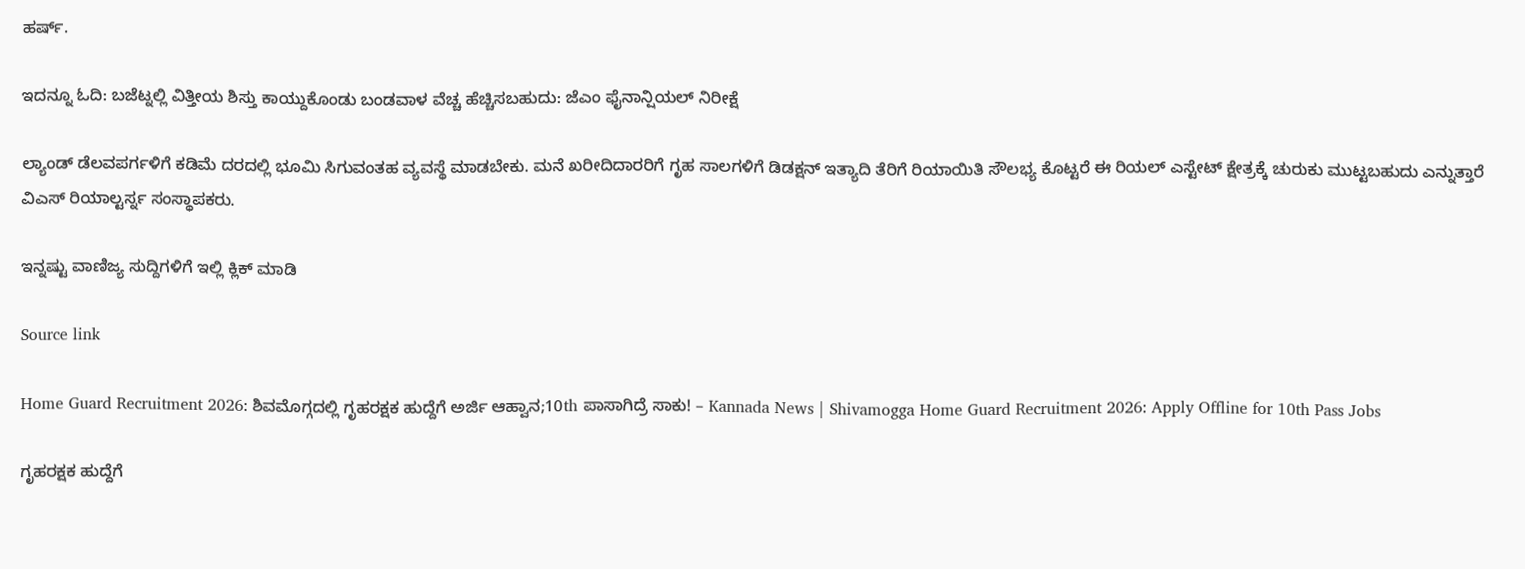ಹರ್ಷ್.

ಇದನ್ನೂ ಓದಿ: ಬಜೆಟ್ನಲ್ಲಿ ವಿತ್ತೀಯ ಶಿಸ್ತು ಕಾಯ್ದುಕೊಂಡು ಬಂಡವಾಳ ವೆಚ್ಚ ಹೆಚ್ಚಿಸಬಹುದು: ಜೆಎಂ ಫೈನಾನ್ಷಿಯಲ್ ನಿರೀಕ್ಷೆ

ಲ್ಯಾಂಡ್ ಡೆಲವಪರ್ಗಳಿಗೆ ಕಡಿಮೆ ದರದಲ್ಲಿ ಭೂಮಿ ಸಿಗುವಂತಹ ವ್ಯವಸ್ಥೆ ಮಾಡಬೇಕು. ಮನೆ ಖರೀದಿದಾರರಿಗೆ ಗೃಹ ಸಾಲಗಳಿಗೆ ಡಿಡಕ್ಷನ್ ಇತ್ಯಾದಿ ತೆರಿಗೆ ರಿಯಾಯಿತಿ ಸೌಲಭ್ಯ ಕೊಟ್ಟರೆ ಈ ರಿಯಲ್ ಎಸ್ಟೇಟ್ ಕ್ಷೇತ್ರಕ್ಕೆ ಚುರುಕು ಮುಟ್ಟಬಹುದು ಎನ್ನುತ್ತಾರೆ ವಿಎಸ್ ರಿಯಾಲ್ಟರ್ಸ್ನ ಸಂಸ್ಥಾಪಕರು.

ಇನ್ನಷ್ಟು ವಾಣಿಜ್ಯ ಸುದ್ದಿಗಳಿಗೆ ಇಲ್ಲಿ ಕ್ಲಿಕ್ ಮಾಡಿ

Source link

Home Guard Recruitment 2026: ಶಿವಮೊಗ್ಗದಲ್ಲಿ ಗೃಹರಕ್ಷಕ ಹುದ್ದೆಗೆ ಅರ್ಜಿ ಆಹ್ವಾನ;10th ಪಾಸಾಗಿದ್ರೆ ಸಾಕು! – Kannada News | Shivamogga Home Guard Recruitment 2026: Apply Offline for 10th Pass Jobs

ಗೃಹರಕ್ಷಕ ಹುದ್ದೆಗೆ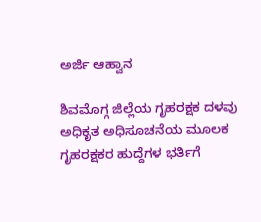ಅರ್ಜಿ ಆಹ್ವಾನ

ಶಿವಮೊಗ್ಗ ಜಿಲ್ಲೆಯ ಗೃಹರಕ್ಷಕ ದಳವು ಅಧಿಕೃತ ಅಧಿಸೂಚನೆಯ ಮೂಲಕ ಗೃಹರಕ್ಷಕರ ಹುದ್ದೆಗಳ ಭರ್ತಿಗೆ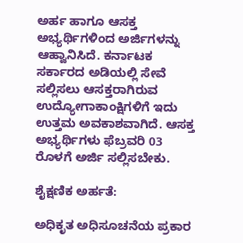ಅರ್ಹ ಹಾಗೂ ಆಸಕ್ತ ಅಭ್ಯರ್ಥಿಗಳಿಂದ ಅರ್ಜಿಗಳನ್ನು ಆಹ್ವಾನಿಸಿದೆ. ಕರ್ನಾಟಕ ಸರ್ಕಾರದ ಅಡಿಯಲ್ಲಿ ಸೇವೆ ಸಲ್ಲಿಸಲು ಆಸಕ್ತರಾಗಿರುವ ಉದ್ಯೋಗಾಕಾಂಕ್ಷಿಗಳಿಗೆ ಇದು ಉತ್ತಮ ಅವಕಾಶವಾಗಿದೆ. ಆಸಕ್ತ ಅಭ್ಯರ್ಥಿಗಳು ಫೆಬ್ರವರಿ 03 ರೊಳಗೆ ಅರ್ಜಿ ಸಲ್ಲಿಸಬೇಕು.

ಶೈಕ್ಷಣಿಕ ಅರ್ಹತೆ:

ಅಧಿಕೃತ ಅಧಿಸೂಚನೆಯ ಪ್ರಕಾರ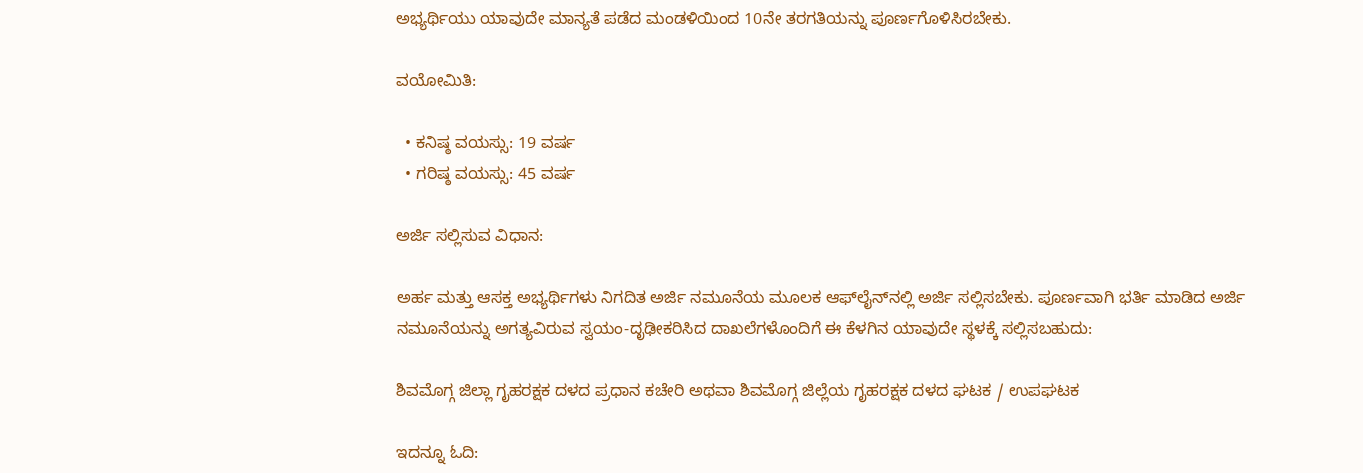ಅಭ್ಯರ್ಥಿಯು ಯಾವುದೇ ಮಾನ್ಯತೆ ಪಡೆದ ಮಂಡಳಿಯಿಂದ 10ನೇ ತರಗತಿಯನ್ನು ಪೂರ್ಣಗೊಳಿಸಿರಬೇಕು.

ವಯೋಮಿತಿ:

  • ಕನಿಷ್ಠ ವಯಸ್ಸು: 19 ವರ್ಷ
  • ಗರಿಷ್ಠ ವಯಸ್ಸು: 45 ವರ್ಷ

ಅರ್ಜಿ ಸಲ್ಲಿಸುವ ವಿಧಾನ:

ಅರ್ಹ ಮತ್ತು ಆಸಕ್ತ ಅಭ್ಯರ್ಥಿಗಳು ನಿಗದಿತ ಅರ್ಜಿ ನಮೂನೆಯ ಮೂಲಕ ಆಫ್‌ಲೈನ್‌ನಲ್ಲಿ ಅರ್ಜಿ ಸಲ್ಲಿಸಬೇಕು. ಪೂರ್ಣವಾಗಿ ಭರ್ತಿ ಮಾಡಿದ ಅರ್ಜಿ ನಮೂನೆಯನ್ನು ಅಗತ್ಯವಿರುವ ಸ್ವಯಂ-ದೃಢೀಕರಿಸಿದ ದಾಖಲೆಗಳೊಂದಿಗೆ ಈ ಕೆಳಗಿನ ಯಾವುದೇ ಸ್ಥಳಕ್ಕೆ ಸಲ್ಲಿಸಬಹುದು:

ಶಿವಮೊಗ್ಗ ಜಿಲ್ಲಾ ಗೃಹರಕ್ಷಕ ದಳದ ಪ್ರಧಾನ ಕಚೇರಿ ಅಥವಾ ಶಿವಮೊಗ್ಗ ಜಿಲ್ಲೆಯ ಗೃಹರಕ್ಷಕ ದಳದ ಘಟಕ / ಉಪಘಟಕ

ಇದನ್ನೂ ಓದಿ: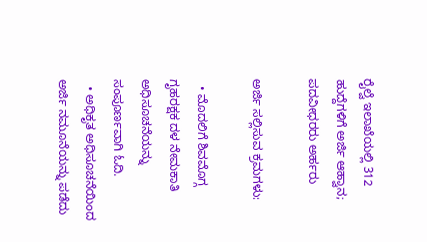ರೈಲ್ವೆ ಇಲಾಖೆಯಲ್ಲಿ 312 ಹುದ್ದೆಗಳಿಗೆ ಅರ್ಜಿ ಆಹ್ವಾನ; ಪದವೀಧರರು ಅರ್ಹರು

ಅರ್ಜಿ ಸಲ್ಲಿಸುವ ಕ್ರಮಗಳು:

  • ಮೊದಲಿಗೆ ಶಿವಮೊಗ್ಗ ಗೃಹರಕ್ಷಕ ದಳ ನೇಮಕಾತಿ ಅಧಿಸೂಚನೆಯನ್ನು ಸಂಪೂರ್ಣವಾಗಿ ಓದಿ.
  • ಅಧಿಕೃತ ಅಧಿಸೂಚನೆಯಿಂದ ಅರ್ಜಿ ನಮೂನೆಯನ್ನು ಪಡೆದು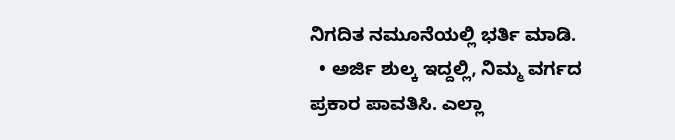ನಿಗದಿತ ನಮೂನೆಯಲ್ಲಿ ಭರ್ತಿ ಮಾಡಿ.
  • ಅರ್ಜಿ ಶುಲ್ಕ ಇದ್ದಲ್ಲಿ, ನಿಮ್ಮ ವರ್ಗದ ಪ್ರಕಾರ ಪಾವತಿಸಿ. ಎಲ್ಲಾ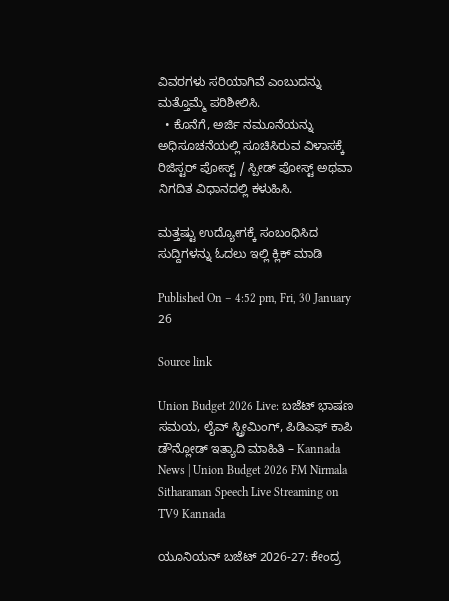ವಿವರಗಳು ಸರಿಯಾಗಿವೆ ಎಂಬುದನ್ನು ಮತ್ತೊಮ್ಮೆ ಪರಿಶೀಲಿಸಿ.
  • ಕೊನೆಗೆ, ಅರ್ಜಿ ನಮೂನೆಯನ್ನು ಅಧಿಸೂಚನೆಯಲ್ಲಿ ಸೂಚಿಸಿರುವ ವಿಳಾಸಕ್ಕೆ ರಿಜಿಸ್ಟರ್ ಪೋಸ್ಟ್ / ಸ್ಪೀಡ್ ಪೋಸ್ಟ್ ಅಥವಾ ನಿಗದಿತ ವಿಧಾನದಲ್ಲಿ ಕಳುಹಿಸಿ.

ಮತ್ತಷ್ಟು ಉದ್ಯೋಗಕ್ಕೆ ಸಂಬಂಧಿಸಿದ  ಸುದ್ದಿಗಳನ್ನು ಓದಲು ಇಲ್ಲಿ ಕ್ಲಿಕ್ ಮಾಡಿ

Published On – 4:52 pm, Fri, 30 January 26

Source link

Union Budget 2026 Live: ಬಜೆಟ್ ಭಾಷಣ ಸಮಯ, ಲೈವ್ ಸ್ಟ್ರೀಮಿಂಗ್, ಪಿಡಿಎಫ್ ಕಾಪಿ ಡೌನ್ಲೋಡ್ ಇತ್ಯಾದಿ ಮಾಹಿತಿ – Kannada News | Union Budget 2026 FM Nirmala Sitharaman Speech Live Streaming on TV9 Kannada

ಯೂನಿಯನ್ ಬಜೆಟ್ 2026-27: ಕೇಂದ್ರ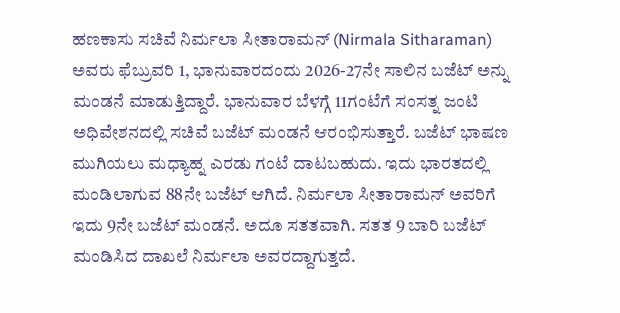ಹಣಕಾಸು ಸಚಿವೆ ನಿರ್ಮಲಾ ಸೀತಾರಾಮನ್ (Nirmala Sitharaman) ಅವರು ಫೆಬ್ರುವರಿ 1, ಭಾನುವಾರದಂದು 2026-27ನೇ ಸಾಲಿನ ಬಜೆಟ್ ಅನ್ನು ಮಂಡನೆ ಮಾಡುತ್ತಿದ್ದಾರೆ. ಭಾನುವಾರ ಬೆಳಗ್ಗೆ 11ಗಂಟೆಗೆ ಸಂಸತ್ನ ಜಂಟಿ ಅಧಿವೇಶನದಲ್ಲಿ ಸಚಿವೆ ಬಜೆಟ್ ಮಂಡನೆ ಆರಂಭಿಸುತ್ತಾರೆ. ಬಜೆಟ್ ಭಾಷಣ ಮುಗಿಯಲು ಮಧ್ಯಾಹ್ನ ಎರಡು ಗಂಟೆ ದಾಟಬಹುದು. ಇದು ಭಾರತದಲ್ಲಿ ಮಂಡಿಲಾಗುವ 88ನೇ ಬಜೆಟ್ ಆಗಿದೆ. ನಿರ್ಮಲಾ ಸೀತಾರಾಮನ್ ಅವರಿಗೆ ಇದು 9ನೇ ಬಜೆಟ್ ಮಂಡನೆ. ಅದೂ ಸತತವಾಗಿ. ಸತತ 9 ಬಾರಿ ಬಜೆಟ್ ಮಂಡಿಸಿದ ದಾಖಲೆ ನಿರ್ಮಲಾ ಅವರದ್ದಾಗುತ್ತದೆ.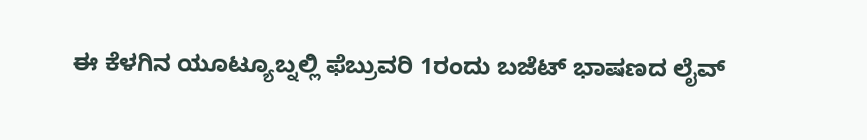ಈ ಕೆಳಗಿನ ಯೂಟ್ಯೂಬ್ನಲ್ಲಿ ಫೆಬ್ರುವರಿ 1ರಂದು ಬಜೆಟ್ ಭಾಷಣದ ಲೈವ್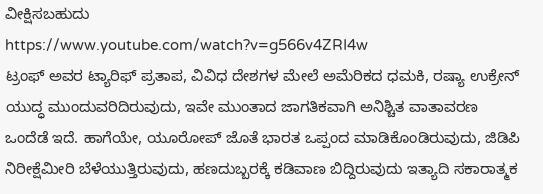ವೀಕ್ಷಿಸಬಹುದು
https://www.youtube.com/watch?v=g566v4ZRI4w
ಟ್ರಂಫ್ ಅವರ ಟ್ಯಾರಿಫ್ ಪ್ರತಾಪ, ವಿವಿಧ ದೇಶಗಳ ಮೇಲೆ ಅಮೆರಿಕದ ಧಮಕಿ, ರಷ್ಯಾ ಉಕ್ರೇನ್ ಯುದ್ಧ ಮುಂದುವರಿದಿರುವುದು, ಇವೇ ಮುಂತಾದ ಜಾಗತಿಕವಾಗಿ ಅನಿಶ್ಚಿತ ವಾತಾವರಣ ಒಂದೆಡೆ ಇದೆ. ಹಾಗೆಯೇ, ಯೂರೋಪ್ ಜೊತೆ ಭಾರತ ಒಪ್ಪಂದ ಮಾಡಿಕೊಂಡಿರುವುದು, ಜಿಡಿಪಿ ನಿರೀಕ್ಷೆಮೀರಿ ಬೆಳೆಯುತ್ತಿರುವುದು, ಹಣದುಬ್ಬರಕ್ಕೆ ಕಡಿವಾಣ ಬಿದ್ದಿರುವುದು ಇತ್ಯಾದಿ ಸಕಾರಾತ್ಮಕ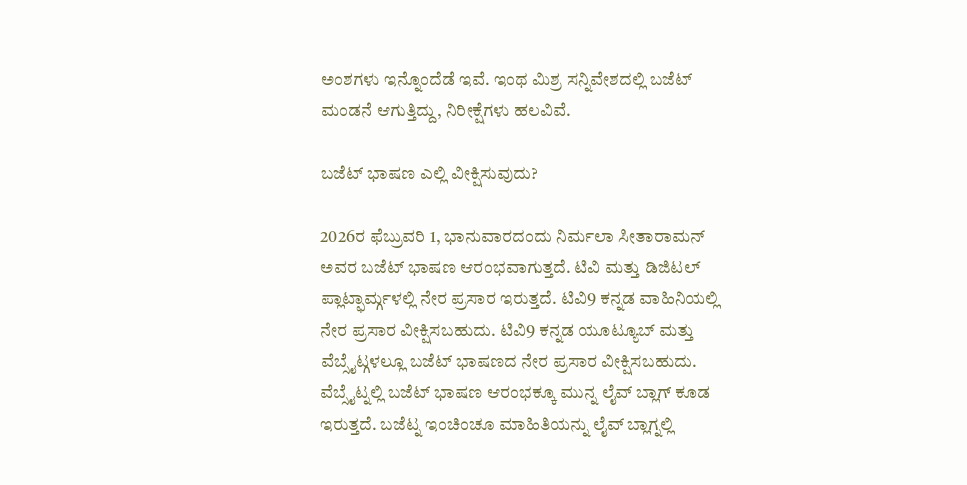ಅಂಶಗಳು ಇನ್ನೊಂದೆಡೆ ಇವೆ. ಇಂಥ ಮಿಶ್ರ ಸನ್ನಿವೇಶದಲ್ಲಿ ಬಜೆಟ್ ಮಂಡನೆ ಆಗುತ್ತಿದ್ದು, ನಿರೀಕ್ಷೆಗಳು ಹಲವಿವೆ.

ಬಜೆಟ್ ಭಾಷಣ ಎಲ್ಲಿ ವೀಕ್ಷಿಸುವುದು?

2026ರ ಫೆಬ್ರುವರಿ 1, ಭಾನುವಾರದಂದು ನಿರ್ಮಲಾ ಸೀತಾರಾಮನ್ ಅವರ ಬಜೆಟ್ ಭಾಷಣ ಆರಂಭವಾಗುತ್ತದೆ. ಟಿವಿ ಮತ್ತು ಡಿಜಿಟಲ್ ಪ್ಲಾಟ್ಫಾರ್ಮ್ಗಳಲ್ಲಿ ನೇರ ಪ್ರಸಾರ ಇರುತ್ತದೆ. ಟಿವಿ9 ಕನ್ನಡ ವಾಹಿನಿಯಲ್ಲಿ ನೇರ ಪ್ರಸಾರ ವೀಕ್ಷಿಸಬಹುದು. ಟಿವಿ9 ಕನ್ನಡ ಯೂಟ್ಯೂಬ್ ಮತ್ತು ವೆಬ್ಸೈಟ್ಗಳಲ್ಲೂ ಬಜೆಟ್ ಭಾಷಣದ ನೇರ ಪ್ರಸಾರ ವೀಕ್ಷಿಸಬಹುದು. ವೆಬ್ಸೈಟ್ನಲ್ಲಿ ಬಜೆಟ್ ಭಾಷಣ ಆರಂಭಕ್ಕೂ ಮುನ್ನ ಲೈವ್ ಬ್ಲಾಗ್ ಕೂಡ ಇರುತ್ತದೆ. ಬಜೆಟ್ನ ಇಂಚಿಂಚೂ ಮಾಹಿತಿಯನ್ನು ಲೈವ್ ಬ್ಲಾಗ್ನಲ್ಲಿ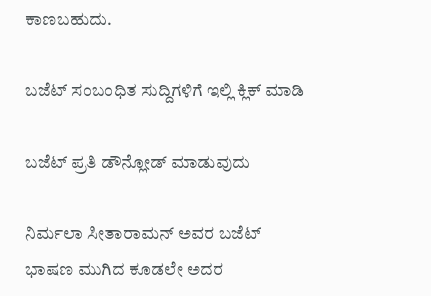ಕಾಣಬಹುದು.

ಬಜೆಟ್ ಸಂಬಂಧಿತ ಸುದ್ದಿಗಳಿಗೆ ಇಲ್ಲಿ ಕ್ಲಿಕ್ ಮಾಡಿ

ಬಜೆಟ್ ಪ್ರತಿ ಡೌನ್ಲೋಡ್ ಮಾಡುವುದು

ನಿರ್ಮಲಾ ಸೀತಾರಾಮನ್ ಅವರ ಬಜೆಟ್ ಭಾಷಣ ಮುಗಿದ ಕೂಡಲೇ ಅದರ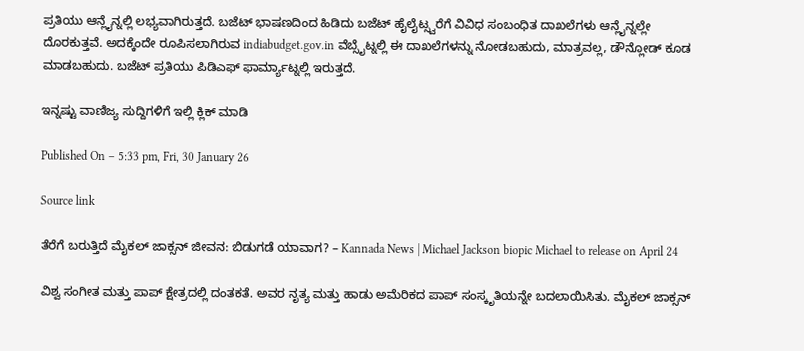ಪ್ರತಿಯು ಆನ್ಲೈನ್ನಲ್ಲಿ ಲಭ್ಯವಾಗಿರುತ್ತದೆ. ಬಜೆಟ್ ಭಾಷಣದಿಂದ ಹಿಡಿದು ಬಜೆಟ್ ಹೈಲೈಟ್ಸ್ವರೆಗೆ ವಿವಿಧ ಸಂಬಂಧಿತ ದಾಖಲೆಗಳು ಆನ್ಲೈನ್ನಲ್ಲೇ ದೊರಕುತ್ತವೆ. ಅದಕ್ಕೆಂದೇ ರೂಪಿಸಲಾಗಿರುವ indiabudget.gov.in ವೆಬ್ಸೈಟ್ನಲ್ಲಿ ಈ ದಾಖಲೆಗಳನ್ನು ನೋಡಬಹುದು, ಮಾತ್ರವಲ್ಲ, ಡೌನ್ಲೋಡ್ ಕೂಡ ಮಾಡಬಹುದು. ಬಜೆಟ್ ಪ್ರತಿಯು ಪಿಡಿಎಫ್ ಫಾರ್ಮ್ಯಾಟ್ನಲ್ಲಿ ಇರುತ್ತದೆ.

ಇನ್ನಷ್ಟು ವಾಣಿಜ್ಯ ಸುದ್ದಿಗಳಿಗೆ ಇಲ್ಲಿ ಕ್ಲಿಕ್ ಮಾಡಿ

Published On – 5:33 pm, Fri, 30 January 26

Source link

ತೆರೆಗೆ ಬರುತ್ತಿದೆ ಮೈಕಲ್ ಜಾಕ್ಸನ್ ಜೀವನ: ಬಿಡುಗಡೆ ಯಾವಾಗ? – Kannada News | Michael Jackson biopic Michael to release on April 24

ವಿಶ್ವ ಸಂಗೀತ ಮತ್ತು ಪಾಪ್ ಕ್ಷೇತ್ರದಲ್ಲಿ ದಂತಕತೆ. ಅವರ ನೃತ್ಯ ಮತ್ತು ಹಾಡು ಅಮೆರಿಕದ ಪಾಪ್ ಸಂಸ್ಕೃತಿಯನ್ನೇ ಬದಲಾಯಿಸಿತು. ಮೈಕಲ್ ಜಾಕ್ಸನ್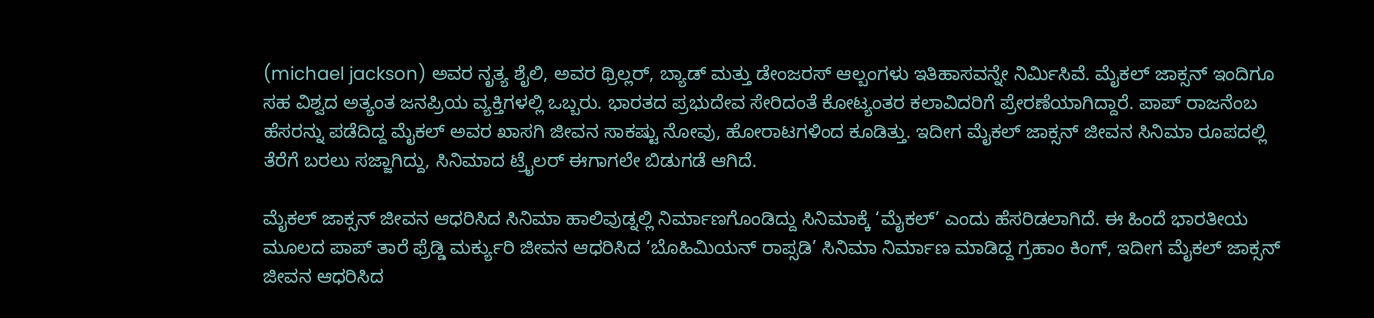(michael jackson) ಅವರ ನೃತ್ಯ ಶೈಲಿ, ಅವರ ಥ್ರಿಲ್ಲರ್, ಬ್ಯಾಡ್ ಮತ್ತು ಡೇಂಜರಸ್ ಆಲ್ಬಂಗಳು ಇತಿಹಾಸವನ್ನೇ ನಿರ್ಮಿಸಿವೆ. ಮೈಕಲ್ ಜಾಕ್ಸನ್ ಇಂದಿಗೂ ಸಹ ವಿಶ್ವದ ಅತ್ಯಂತ ಜನಪ್ರಿಯ ವ್ಯಕ್ತಿಗಳಲ್ಲಿ ಒಬ್ಬರು. ಭಾರತದ ಪ್ರಭುದೇವ ಸೇರಿದಂತೆ ಕೋಟ್ಯಂತರ ಕಲಾವಿದರಿಗೆ ಪ್ರೇರಣೆಯಾಗಿದ್ದಾರೆ. ಪಾಪ್ ರಾಜನೆಂಬ ಹೆಸರನ್ನು ಪಡೆದಿದ್ದ ಮೈಕಲ್ ಅವರ ಖಾಸಗಿ ಜೀವನ ಸಾಕಷ್ಟು ನೋವು, ಹೋರಾಟಗಳಿಂದ ಕೂಡಿತ್ತು. ಇದೀಗ ಮೈಕಲ್ ಜಾಕ್ಸನ್ ಜೀವನ ಸಿನಿಮಾ ರೂಪದಲ್ಲಿ ತೆರೆಗೆ ಬರಲು ಸಜ್ಜಾಗಿದ್ದು, ಸಿನಿಮಾದ ಟ್ರೈಲರ್ ಈಗಾಗಲೇ ಬಿಡುಗಡೆ ಆಗಿದೆ.

ಮೈಕಲ್ ಜಾಕ್ಸನ್ ಜೀವನ ಆಧರಿಸಿದ ಸಿನಿಮಾ ಹಾಲಿವುಡ್ನಲ್ಲಿ ನಿರ್ಮಾಣಗೊಂಡಿದ್ದು ಸಿನಿಮಾಕ್ಕೆ ‘ಮೈಕಲ್’ ಎಂದು ಹೆಸರಿಡಲಾಗಿದೆ. ಈ ಹಿಂದೆ ಭಾರತೀಯ ಮೂಲದ ಪಾಪ್ ತಾರೆ ಫ್ರೆಡ್ಡಿ ಮರ್ಕ್ಯುರಿ ಜೀವನ ಆಧರಿಸಿದ ‘ಬೊಹಿಮಿಯನ್ ರಾಪ್ಸಡಿ’ ಸಿನಿಮಾ ನಿರ್ಮಾಣ ಮಾಡಿದ್ದ ಗ್ರಹಾಂ ಕಿಂಗ್, ಇದೀಗ ಮೈಕಲ್ ಜಾಕ್ಸನ್ ಜೀವನ ಆಧರಿಸಿದ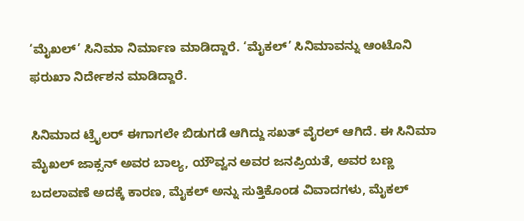‘ಮೈಖಲ್’ ಸಿನಿಮಾ ನಿರ್ಮಾಣ ಮಾಡಿದ್ದಾರೆ. ‘ಮೈಕಲ್’ ಸಿನಿಮಾವನ್ನು ಆಂಟೊನಿ ಫರುಖಾ ನಿರ್ದೇಶನ ಮಾಡಿದ್ದಾರೆ.

ಸಿನಿಮಾದ ಟ್ರೈಲರ್ ಈಗಾಗಲೇ ಬಿಡುಗಡೆ ಆಗಿದ್ದು ಸಖತ್ ವೈರಲ್ ಆಗಿದೆ. ಈ ಸಿನಿಮಾ ಮೈಖಲ್ ಜಾಕ್ಸನ್ ಅವರ ಬಾಲ್ಯ, ಯೌವ್ವನ ಅವರ ಜನಪ್ರಿಯತೆ, ಅವರ ಬಣ್ಣ ಬದಲಾವಣೆ ಅದಕ್ಕೆ ಕಾರಣ, ಮೈಕಲ್ ಅನ್ನು ಸುತ್ತಿಕೊಂಡ ವಿವಾದಗಳು, ಮೈಕಲ್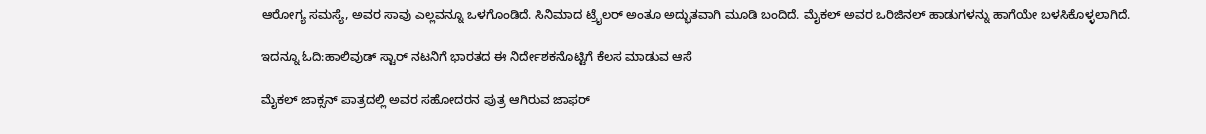ಆರೋಗ್ಯ ಸಮಸ್ಯೆ, ಅವರ ಸಾವು ಎಲ್ಲವನ್ನೂ ಒಳಗೊಂಡಿದೆ. ಸಿನಿಮಾದ ಟ್ರೈಲರ್ ಅಂತೂ ಅದ್ಭುತವಾಗಿ ಮೂಡಿ ಬಂದಿದೆ. ಮೈಕಲ್ ಅವರ ಒರಿಜಿನಲ್ ಹಾಡುಗಳನ್ನು ಹಾಗೆಯೇ ಬಳಸಿಕೊಳ್ಳಲಾಗಿದೆ.

ಇದನ್ನೂ ಓದಿ:ಹಾಲಿವುಡ್ ಸ್ಟಾರ್ ನಟನಿಗೆ ಭಾರತದ ಈ ನಿರ್ದೇಶಕನೊಟ್ಟಿಗೆ ಕೆಲಸ ಮಾಡುವ ಆಸೆ

ಮೈಕಲ್ ಜಾಕ್ಸನ್ ಪಾತ್ರದಲ್ಲಿ ಅವರ ಸಹೋದರನ ಪುತ್ರ ಆಗಿರುವ ಜಾಫರ್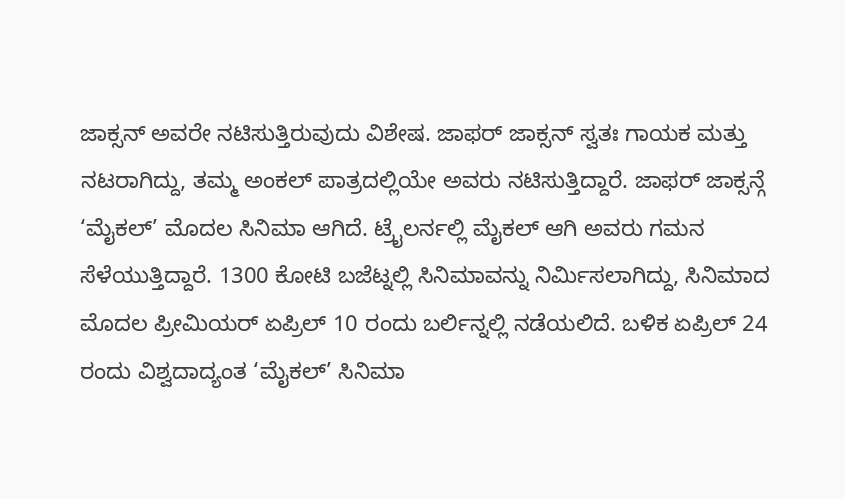ಜಾಕ್ಸನ್ ಅವರೇ ನಟಿಸುತ್ತಿರುವುದು ವಿಶೇಷ. ಜಾಫರ್ ಜಾಕ್ಸನ್ ಸ್ವತಃ ಗಾಯಕ ಮತ್ತು ನಟರಾಗಿದ್ದು, ತಮ್ಮ ಅಂಕಲ್ ಪಾತ್ರದಲ್ಲಿಯೇ ಅವರು ನಟಿಸುತ್ತಿದ್ದಾರೆ. ಜಾಫರ್ ಜಾಕ್ಸನ್ಗೆ ‘ಮೈಕಲ್’ ಮೊದಲ ಸಿನಿಮಾ ಆಗಿದೆ. ಟ್ರೈಲರ್ನಲ್ಲಿ ಮೈಕಲ್ ಆಗಿ ಅವರು ಗಮನ ಸೆಳೆಯುತ್ತಿದ್ದಾರೆ. 1300 ಕೋಟಿ ಬಜೆಟ್ನಲ್ಲಿ ಸಿನಿಮಾವನ್ನು ನಿರ್ಮಿಸಲಾಗಿದ್ದು, ಸಿನಿಮಾದ ಮೊದಲ ಪ್ರೀಮಿಯರ್ ಏಪ್ರಿಲ್ 10 ರಂದು ಬರ್ಲಿನ್ನಲ್ಲಿ ನಡೆಯಲಿದೆ. ಬಳಿಕ ಏಪ್ರಿಲ್ 24 ರಂದು ವಿಶ್ವದಾದ್ಯಂತ ‘ಮೈಕಲ್’ ಸಿನಿಮಾ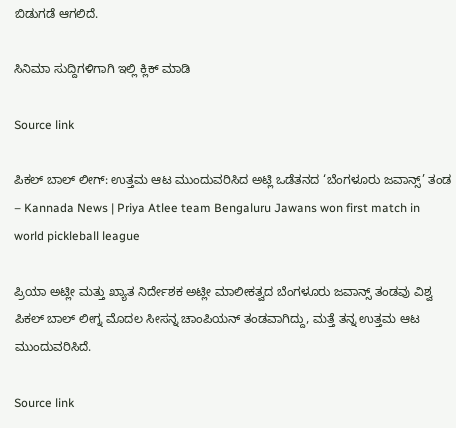ಬಿಡುಗಡೆ ಆಗಲಿದೆ.

ಸಿನಿಮಾ ಸುದ್ದಿಗಳಿಗಾಗಿ ಇಲ್ಲಿ ಕ್ಲಿಕ್ ಮಾಡಿ

Source link

ಪಿಕಲ್ ಬಾಲ್ ಲೀಗ್: ಉತ್ತಮ ಆಟ ಮುಂದುವರಿಸಿದ ಅಟ್ಲಿ ಒಡೆತನದ ‘ಬೆಂಗಳೂರು ಜವಾನ್ಸ್’ ತಂಡ – Kannada News | Priya Atlee team Bengaluru Jawans won first match in world pickleball league

ಪ್ರಿಯಾ ಅಟ್ಲೀ ಮತ್ತು ಖ್ಯಾತ ನಿರ್ದೇಶಕ ಅಟ್ಲೀ ಮಾಲೀಕತ್ವದ ಬೆಂಗಳೂರು ಜವಾನ್ಸ್ ತಂಡವು ವಿಶ್ವ ಪಿಕಲ್ ಬಾಲ್ ಲೀಗ್ನ ಮೊದಲ ಸೀಸನ್ನ ಚಾಂಪಿಯನ್ ತಂಡವಾಗಿದ್ದು, ಮತ್ತೆ ತನ್ನ ಉತ್ತಮ ಆಟ ಮುಂದುವರಿಸಿದೆ.

Source link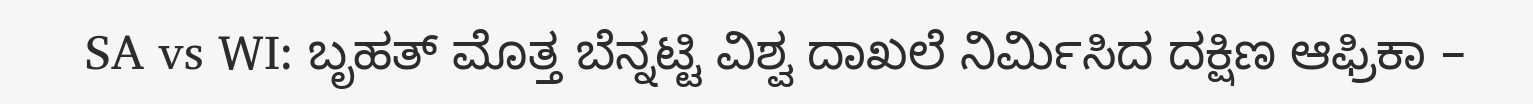SA vs WI: ಬೃಹತ್ ಮೊತ್ತ ಬೆನ್ನಟ್ಟಿ ವಿಶ್ವ ದಾಖಲೆ ನಿರ್ಮಿಸಿದ ದಕ್ಷಿಣ ಆಫ್ರಿಕಾ –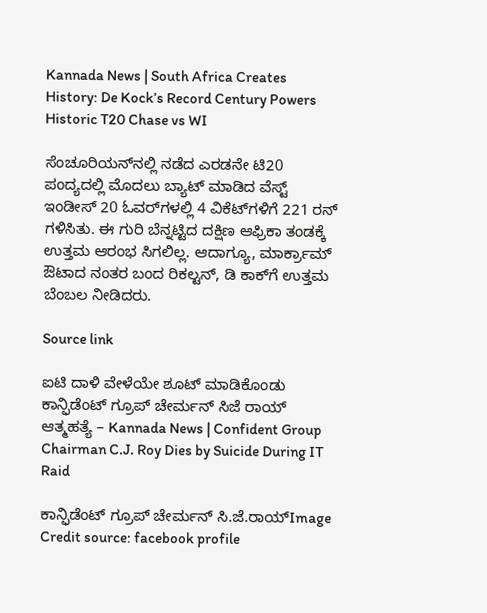Kannada News | South Africa Creates History: De Kock’s Record Century Powers Historic T20 Chase vs WI

ಸೆಂಚೂರಿಯನ್‌ನಲ್ಲಿ ನಡೆದ ಎರಡನೇ ಟಿ20 ಪಂದ್ಯದಲ್ಲಿ ಮೊದಲು ಬ್ಯಾಟ್ ಮಾಡಿದ ವೆಸ್ಟ್ ಇಂಡೀಸ್ 20 ಓವರ್‌ಗಳಲ್ಲಿ 4 ವಿಕೆಟ್‌ಗಳಿಗೆ 221 ರನ್ ಗಳಿಸಿತು. ಈ ಗುರಿ ಬೆನ್ನಟ್ಟಿದ ದಕ್ಷಿಣ ಆಫ್ರಿಕಾ ತಂಡಕ್ಕೆ ಉತ್ತಮ ಆರಂಭ ಸಿಗಲಿಲ್ಲ. ಆದಾಗ್ಯೂ, ಮಾರ್ಕ್ರಾಮ್ ಔಟಾದ ನಂತರ ಬಂದ ರಿಕಲ್ಟನ್, ಡಿ ಕಾಕ್‌ಗೆ ಉತ್ತಮ ಬೆಂಬಲ ನೀಡಿದರು.

Source link

ಐಟಿ ದಾಳಿ ವೇಳೆಯೇ ಶೂಟ್ ಮಾಡಿಕೊಂಡು ಕಾನ್ಫಿಡೆಂಟ್ ಗ್ರೂಪ್ ಚೇರ್ಮನ್ ಸಿಜೆ ರಾಯ್ ಆತ್ಮಹತ್ಯೆ – Kannada News | Confident Group Chairman C.J. Roy Dies by Suicide During IT Raid

ಕಾನ್ಫಿಡೆಂಟ್ ಗ್ರೂಪ್ ಚೇರ್ಮನ್ ಸಿ.ಜೆ.ರಾಯ್Image Credit source: facebook profile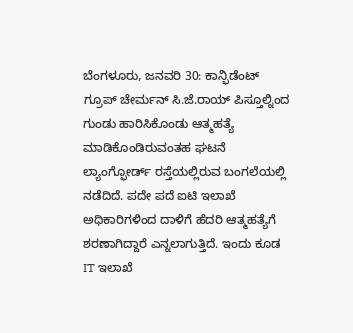ಬೆಂಗಳೂರು, ಜನವರಿ 30: ಕಾನ್ಫಿಡೆಂಟ್ ಗ್ರೂಪ್ ಚೇರ್ಮನ್ ಸಿ.ಜೆ.ರಾಯ್ ಪಿಸ್ತೂಲ್ನಿಂದ ಗುಂಡು ಹಾರಿಸಿಕೊಂಡು ಆತ್ಮಹತ್ಯೆ ಮಾಡಿಕೊಂಡಿರುವಂತಹ ಘಟನೆ ಲ್ಯಾಂಗ್ಫೋರ್ಡ್ ರಸ್ತೆಯಲ್ಲಿರುವ ಬಂಗಲೆಯಲ್ಲಿ ನಡೆದಿದೆ. ಪದೇ ಪದೆ ಐಟಿ ಇಲಾಖೆ ಅಧಿಕಾರಿಗಳಿಂದ ದಾಳಿಗೆ ಹೆದರಿ ಆತ್ಮಹತ್ಯೆಗೆ ಶರಣಾಗಿದ್ದಾರೆ ಎನ್ನಲಾಗುತ್ತಿದೆ. ಇಂದು ಕೂಡ IT ಇಲಾಖೆ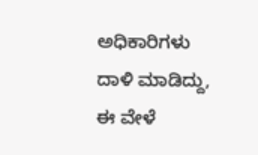ಅಧಿಕಾರಿಗಳು ದಾಳಿ ಮಾಡಿದ್ದು, ಈ ವೇಳೆ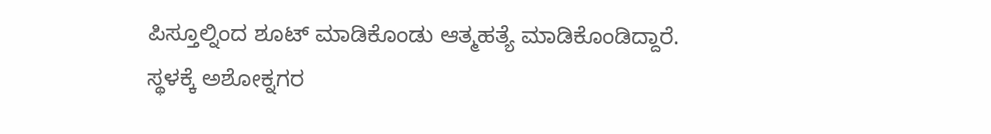ಪಿಸ್ತೂಲ್ನಿಂದ ಶೂಟ್ ಮಾಡಿಕೊಂಡು ಆತ್ಮಹತ್ಯೆ ಮಾಡಿಕೊಂಡಿದ್ದಾರೆ. ಸ್ಥಳಕ್ಕೆ ಅಶೋಕ್ನಗರ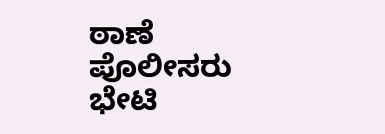ಠಾಣೆ ಪೊಲೀಸರು ಭೇಟಿ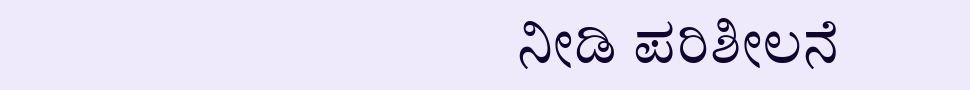ನೀಡಿ ಪರಿಶೀಲನೆ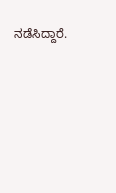ನಡೆಸಿದ್ದಾರೆ.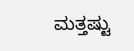ಮತ್ತಷ್ಟು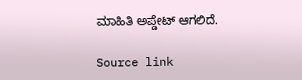ಮಾಹಿತಿ ಅಪ್ಡೇಟ್ ಆಗಲಿದೆ.

Source link